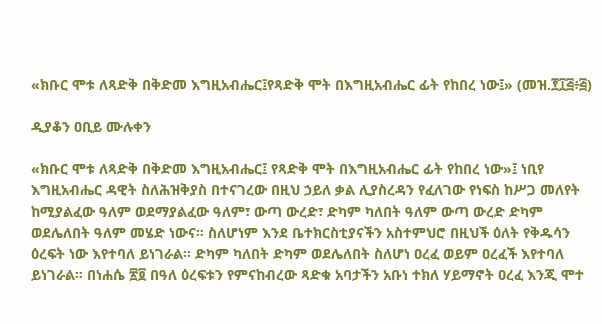«ክቡር ሞቱ ለጻድቅ በቅድመ እግዚአብሔር፤የጻድቅ ሞት በእግዚአብሔር ፊት የከበረ ነው፤» (መዝ.፻፲፭፥፭)

ዲያቆን ዐቢይ ሙሉቀን

«ክቡር ሞቱ ለጻድቅ በቅድመ እግዚአብሔር፤ የጻድቅ ሞት በእግዚአብሔር ፊት የከበረ ነው»፤ ነቢየ እግዚአብሔር ዳዊት ስለሕዝቅያስ በተናገረው በዚህ ኃይለ ቃል ሊያስረዳን የፈለገው የነፍስ ከሥጋ መለየት ከሚያልፈው ዓለም ወደማያልፈው ዓለም፣ ውጣ ውረድ፣ ድካም ካለበት ዓለም ውጣ ውረድ ድካም ወደሌለበት ዓለም መሄድ ነውና። ስለሆነም እንደ ቤተክርስቲያናችን አስተምህሮ በዚህች ዕለት የቅዱሳን ዕረፍት ነው እየተባለ ይነገራል። ድካም ካለበት ድካም ወደሌለበት ስለሆነ ዐረፈ ወይም ዐረፈች እየተባለ ይነገራል። በነሐሴ ፳፬ በዓለ ዕረፍቱን የምናከብረው ጻድቁ አባታችን አቡነ ተክለ ሃይማኖት ዐረፈ እንጂ ሞተ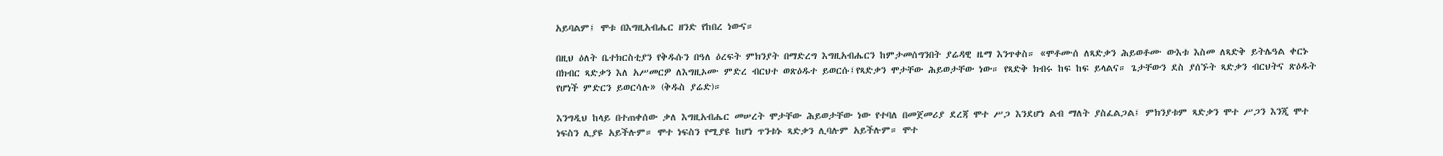አይባልም፤ ሞቱ በእግዚአብሔር ዘንድ የከበረ ነውና።

በዚህ ዕለት ቤተክርስቲያን የቅዱሱን በዓለ ዕረፍት ምክንያት በማድረግ እግዚአብሔርን ከምታመሰግንበት ያሬዳዊ ዜማ እንጥቀስ። «ሞቶሙሰ ለጻድቃን ሕይወቶሙ ውእቱ እስመ ለጻድቅ ይትሌዓል ቀርኑ በክብር ጻድቃን እለ አሥመርዎ ለእግዚኦሙ ምድረ ብርህተ ወጽዕዱተ ይወርሱ፤የጻድቃን ሞታቸው ሕይወታቸው ነው። የጻድቅ ክብሩ ከፍ ከፍ ይላልና። ጌታቸውን ደስ ያሰኙት ጻድቃን ብርህትና ጽዕዱት የሆነች ምድርን ይወርሳሉ» (ቅዱስ ያሬድ)።

እንግዲህ ከላይ በተጠቀሰው ቃለ እግዚአብሔር መሠረት ሞታቸው ሕይወታቸው ነው የተባለ በመጀመሪያ ደረጃ ሞተ ሥጋ እንደሆነ ልብ ማለት ያስፈልጋል፤ ምክንያቱም ጻድቃን ሞተ ሥጋን እንጂ ሞተ ነፍስን ሊያዩ አይችሉም። ሞተ ነፍስን የሚያዩ ከሆነ ጥንቱኑ ጻድቃን ሊባሉም አይችሉም። ሞተ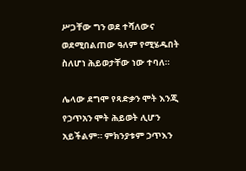ሥጋቸው ግን ወደ ተሻለውና ወደሚበልጠው ዓለም የሚሄዱበት ስለሆነ ሕይወታቸው ነው ተባለ።

ሌላው ደግሞ የጻድቃን ሞት እንጂ የኃጥአን ሞት ሕይወት ሊሆን አይችልም። ምክንያቱም ኃጥእን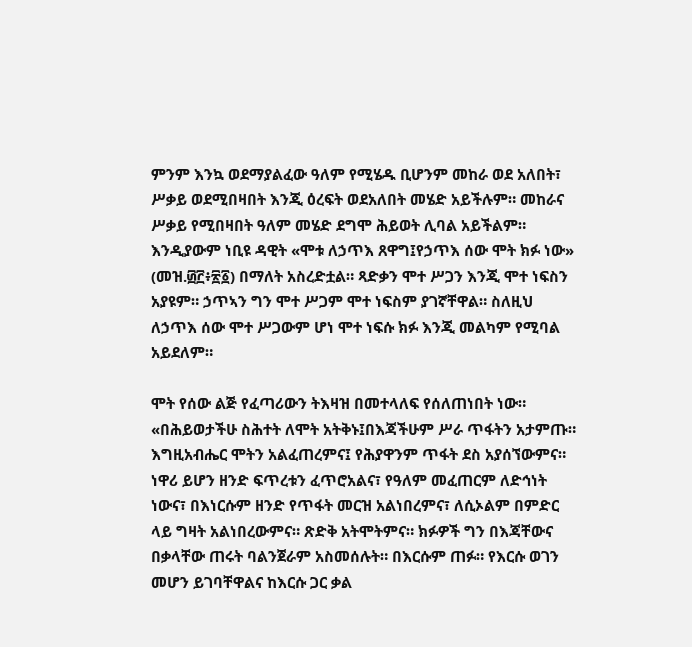ምንም እንኳ ወደማያልፈው ዓለም የሚሄዱ ቢሆንም መከራ ወደ አለበት፣ ሥቃይ ወደሚበዛበት እንጂ ዕረፍት ወደአለበት መሄድ አይችሉም። መከራና ሥቃይ የሚበዛበት ዓለም መሄድ ደግሞ ሕይወት ሊባል አይችልም። እንዲያውም ነቢዩ ዳዊት «ሞቱ ለኃጥእ ጸዋግ፤የኃጥእ ሰው ሞት ክፉ ነው» (መዝ.፴፫፥፳፩) በማለት አስረድቷል። ጻድቃን ሞተ ሥጋን እንጂ ሞተ ነፍስን አያዩም። ኃጥኣን ግን ሞተ ሥጋም ሞተ ነፍስም ያገኛቸዋል። ስለዚህ ለኃጥእ ሰው ሞተ ሥጋውም ሆነ ሞተ ነፍሱ ክፉ እንጂ መልካም የሚባል አይደለም።

ሞት የሰው ልጅ የፈጣሪውን ትእዛዝ በመተላለፍ የሰለጠነበት ነው። «በሕይወታችሁ ስሕተት ለሞት አትቅኑ፤በእጃችሁም ሥራ ጥፋትን አታምጡ። እግዚአብሔር ሞትን አልፈጠረምና፤ የሕያዋንም ጥፋት ደስ አያሰኘውምና። ነዋሪ ይሆን ዘንድ ፍጥረቱን ፈጥሮአልና፣ የዓለም መፈጠርም ለድኅነት ነውና፣ በእነርሱም ዘንድ የጥፋት መርዝ አልነበረምና፣ ለሲኦልም በምድር ላይ ግዛት አልነበረውምና። ጽድቅ አትሞትምና። ክፉዎች ግን በእጃቸውና በቃላቸው ጠሩት ባልንጀራም አስመሰሉት። በእርሱም ጠፉ። የእርሱ ወገን መሆን ይገባቸዋልና ከእርሱ ጋር ቃል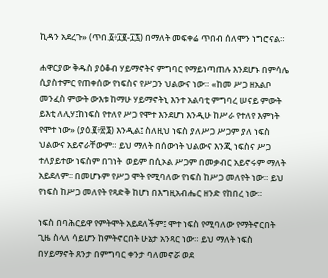ኪዳን አደረጉ» (ጥበ.፩፥፲፪-፲፯) በማለት መፍቀሬ ጥበብ ሰለሞን ነግሮናል።

ሐዋርያው ቅዱስ ያዕቆብ ሃይማኖትና ምግባር የማይነጣጠሉ እንደሆኑ በምሳሌ ሲያስተምር የጠቀሰው የነፍስና የሥጋን ህልውና ነው። «ከመ ሥጋ ዘአልቦ መንፈስ ምውት ውእቱ ከማሁ ሃይማኖትኒ እንተ አልባቲ ምግባረ ሠናይ ምውት ይእቲ ለሊሃ፤ከነፍስ የተለየ ሥጋ የሞተ እንደሆነ እንዲሁ ከሥራ የተለየ እምነት የሞተ ነው» (ያዕ.፪፥፳፮) እንዲል፤ ስለዚህ ነፍስ ያለሥጋ ሥጋም ያለ ነፍስ ህልውና አይኖራቸውም። ይህ ማለት በሰውነት ህልውና እንጂ ነፍስና ሥጋ ተለያይተው ነፍስም በገነት  ወይም በሲኦል ሥጋም በመቃብር አይኖሩም ማለት አይደለም፡፡ በመሆኑም የሥጋ ሞት የሚባለው የነፍስ ከሥጋ መለየት ነው። ይህ የነፍስ ከሥጋ መለየት የጻድቅ ከሆነ በእግዚአብሔር ዘንድ የከበረ ነው።

ነፍስ በባሕርይዋ የምትሞት አይደለችም፤ ሞተ ነፍስ የሚባለው የማትኖርበት ጊዜ ስላለ ሳይሆን ከምትኖርበት ሁኔታ አንጻር ነው። ይህ ማለት ነፍስ በሃይማኖት ጸንታ በምግባር ቀንታ ባለመኖሯ ወደ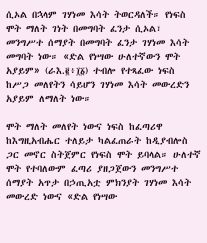ሲኦል በኋላም ገሃነመ እሳት ትወርዳለች። የነፍስ ሞት ማለት ገነት በመግባት ፈንታ ሲኦል፣ መንግሥተ ሰማያት በመግባት ፈንታ ገሃነመ እሳት መግባት ነው። «ድል የነሣው ሁለተኛውን ሞት አያይም» (ራእ.፪፥፲፩) ተብሎ የተጻፈው ነፍስ ከሥጋ መለየትን ሳይሆን ገሃነመ እሳት መውረድን አያይም ለማለት ነው።

ሞት ማለት መለየት ነውና ነፍስ ከፈጣሪዋ ከእግዚአብሔር ተለይታ ካልፈጠራት ከዲያብሎስ ጋር መኖር ስትጀምር የነፍስ ሞት ይባላል። ሁለተኛ ሞት የተባለውም ፈጣሪ ያዘጋጀውን መንግሥተ ሰማያት አጥታ በኃጢአቷ ምክንያት ገሃነመ እሳት መውረድ ነውና «ድል የነሣው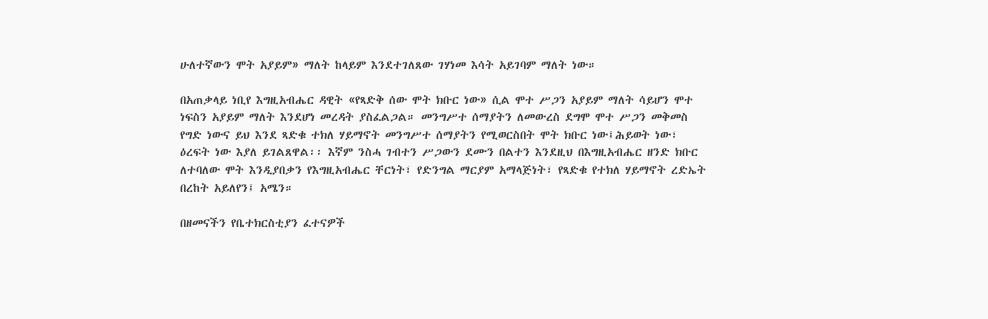ሁለተኛውን ሞት አያይም» ማለት ከላይም እንደተገለጸው ገሃነመ እሳት አይገባም ማለት ነው።

በአጠቃላይ ነቢየ እግዚአብሔር ዳዊት «የጻድቅ ሰው ሞት ክቡር ነው» ሲል ሞተ ሥጋን አያይም ማለት ሳይሆን ሞተ ነፍስን አያይም ማለት እንደሆነ መረዳት ያስፈልጋል። መንግሥተ ሰማያትን ለመውረስ ደግሞ ሞተ ሥጋን መቅመስ የግድ ነውና ይህ እንደ ጻድቁ ተክለ ሃይማኖት መንግሥተ ሰማያትን የሚወርስበት ሞት ክቡር ነው፤ሕይወት ነው፣ ዕረፍት ነው እያለ ይገልጸዋል፡፡ እኛም ንስሓ ገብተን ሥጋውን ደሙን በልተን እንደዚህ በእግዚአብሔር ዘንድ ክቡር ለተባለው ሞት እንዲያበቃን የእግዚአብሔር ቸርነት፣ የድንግል ማርያም አማላጅነት፣ የጻድቁ የተክለ ሃይማኖት ረድኤት በረከት አይለየን፤ አሜን።

በዘመናችን የቤተክርስቲያን ፈተናዎች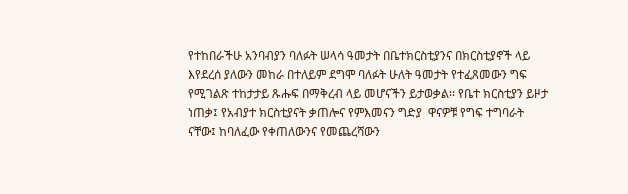የተከበራችሁ አንባብያን ባለፉት ሠላሳ ዓመታት በቤተክርስቲያንና በክርስቲያኖች ላይ እየደረሰ ያለውን መከራ በተለይም ደግሞ ባለፉት ሁለት ዓመታት የተፈጸመውን ግፍ የሚገልጽ ተከታታይ ጹሑፍ በማቅረብ ላይ መሆናችን ይታወቃል፡፡ የቤተ ክርስቲያን ይዞታ ነጠቃ፤ የአብያተ ክርስቲያናት ቃጠሎና የምእመናን ግድያ  ዋናዎቹ የግፍ ተግባራት ናቸው፤ ከባለፈው የቀጠለውንና የመጨረሻውን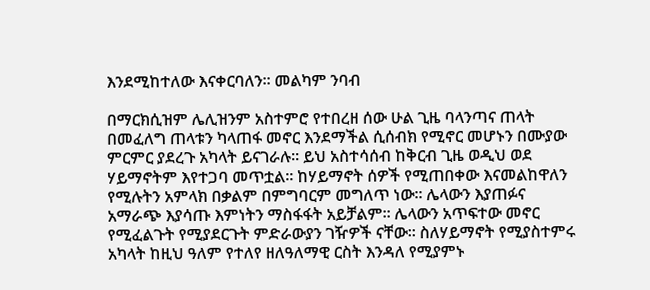እንደሚከተለው እናቀርባለን፡፡ መልካም ንባብ

በማርክሲዝም ሌሊዝንም አስተምሮ የተበረዘ ሰው ሁል ጊዜ ባላንጣና ጠላት በመፈለግ ጠላቱን ካላጠፋ መኖር እንደማችል ሲሰብክ የሚኖር መሆኑን በሙያው ምርምር ያደረጉ አካላት ይናገራሉ፡፡ ይህ አስተሳሰብ ከቅርብ ጊዜ ወዲህ ወደ ሃይማኖትም እየተጋባ መጥቷል፡፡ ከሃይማኖት ሰዎች የሚጠበቀው እናመልከዋለን የሚሉትን አምላክ በቃልም በምግባርም መግለጥ ነው፡፡ ሌላውን እያጠፉና  አማራጭ እያሳጡ እምነትን ማስፋፋት አይቻልም፡፡ ሌላውን አጥፍተው መኖር የሚፈልጉት የሚያደርጉት ምድራውያን ገዥዎች ናቸው፡፡ ስለሃይማኖት የሚያስተምሩ አካላት ከዚህ ዓለም የተለየ ዘለዓለማዊ ርስት እንዳለ የሚያምኑ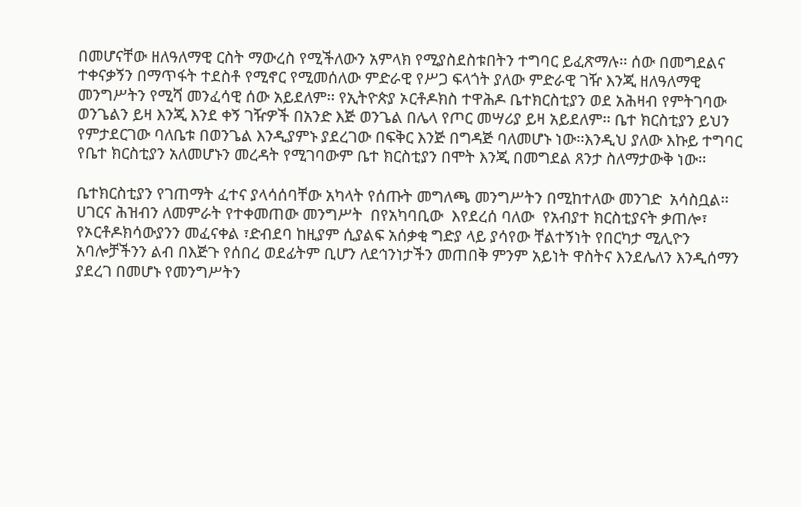በመሆናቸው ዘለዓለማዊ ርስት ማውረስ የሚችለውን አምላክ የሚያስደስቱበትን ተግባር ይፈጽማሉ፡፡ ሰው በመግደልና ተቀናቃኝን በማጥፋት ተደስቶ የሚኖር የሚመሰለው ምድራዊ የሥጋ ፍላጎት ያለው ምድራዊ ገዥ እንጂ ዘለዓለማዊ መንግሥትን የሚሻ መንፈሳዊ ሰው አይደለም፡፡ የኢትዮጵያ ኦርቶዶክስ ተዋሕዶ ቤተክርስቲያን ወደ አሕዛብ የምትገባው ወንጌልን ይዛ እንጂ እንደ ቀኝ ገዥዎች በአንድ እጅ ወንጌል በሌላ የጦር መሣሪያ ይዛ አይደለም፡፡ ቤተ ክርስቲያን ይህን የምታደርገው ባለቤቱ በወንጌል እንዲያምኑ ያደረገው በፍቅር እንጅ በግዳጅ ባለመሆኑ ነው፡፡እንዲህ ያለው እኩይ ተግባር የቤተ ክርስቲያን አለመሆኑን መረዳት የሚገባውም ቤተ ክርስቲያን በሞት እንጂ በመግደል ጸንታ ስለማታውቅ ነው፡፡

ቤተክርስቲያን የገጠማት ፈተና ያላሳሰባቸው አካላት የሰጡት መግለጫ መንግሥትን በሚከተለው መንገድ  አሳስቧል፡፡ ሀገርና ሕዝብን ለመምራት የተቀመጠው መንግሥት  በየአካባቢው  እየደረሰ ባለው  የአብያተ ክርስቲያናት ቃጠሎ፣ የኦርቶዶክሳውያንን መፈናቀል ፣ድብደባ ከዚያም ሲያልፍ አሰቃቂ ግድያ ላይ ያሳየው ቸልተኝነት የበርካታ ሚሊዮን አባሎቻችንን ልብ በእጅጉ የሰበረ ወደፊትም ቢሆን ለደኅንነታችን መጠበቅ ምንም አይነት ዋስትና እንደሌለን እንዲሰማን ያደረገ በመሆኑ የመንግሥትን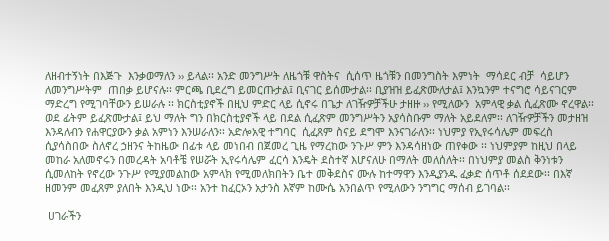ለዘብተኝነት በእጅጉ  እንቃወማለን ›› ይላል፡፡ አንድ መንግሥት ለዜጎቹ ዋስትና  ሲሰጥ ዜጎቹን በመንግስት እምነት  ማሳደር ብቻ  ሳይሆን  ለመንግሥትም  ጠበቃ ይሆናሉ፡፡ ምርጫ ቢደረግ ይመርጡታል፤ ቢናገር ይሰሙታል፡፡ ቢያዝዝ ይፈጽሙለታል፤ እንኳንም ተናግሮ ሳይናገርም ማድረግ የሚገባቸውን ይሠራሉ ፡፡ ክርስቲያኖች በዚህ ምድር ላይ ሲኖሩ በጌታ ለገዥዎቻችሁ ታዘዙ ›› የሚለውን  አምላዊ ቃል ሲፈጽሙ ኖረዋል፡፡ ወደ ፊትም ይፈጽሙታል፤ ይህ ማለት ግን በክርስቲያኖች ላይ በደል ሲፈጽም መንግሥትን አያሳስቡም ማለት አይደለም፡፡ ለገዥዎቻችን መታዘዝ እንዳለብን የሐዋርያውን ቃል አምነን እንሠራለን፡፡ አድሎአዊ ተግባር  ሲፈጸም ስናይ ደግሞ እንናገራለን፡፡ ነህምያ የኢየሩሳሌም መፍረስ ሲያሳስበው ስለኖረ ኃዘንና ትከዜው በፊቱ ላይ መነበብ በጀመረ ጊዜ የማረከው ንጉሥ ምን እንዳሳዘነው ጠየቀው ፡፡ ነህምያም ከዚህ በላይ መከራ አለመኖሩን በመረዳት አባቶቼ የሠሯት ኢየሩሳሌም ፈርሳ እንዴት ደስተኛ እሆናለሁ በማለት መለሰለት፡፡ በነህምያ መልስ ቅንነቱን ሲመለከት የኖረው ንጉሥ የሚያመልከው አምላክ የሚመለክበትን ቤተ መቅደስና ሙሉ ከተማዋን እንዲያንዱ ፈቃድ ሰጥቶ ሰደደው፡፡ በእኛ ዘመንም መፈጸም ያለበት እንዲህ ነው፡፡ አንተ ከፈርኦን አታንስ እኛም ከሙሴ አንበልጥ የሚለውን ንግግር ማሰብ ይገባል፡፡

 ሀገራችን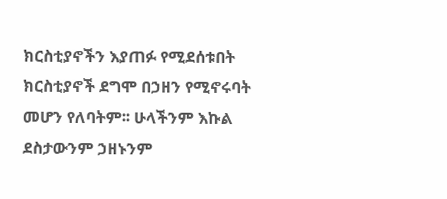ክርስቲያኖችን እያጠፉ የሚደሰቱበት ክርስቲያኖች ደግሞ በኃዘን የሚኖሩባት መሆን የለባትም፡፡ ሁላችንም እኩል ደስታውንም ኃዘኑንም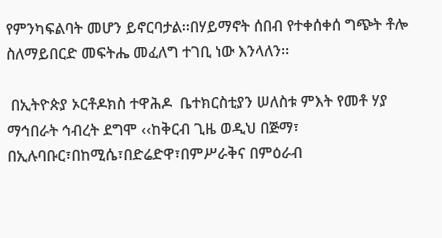የምንካፍልባት መሆን ይኖርባታል፡፡በሃይማኖት ሰበብ የተቀሰቀሰ ግጭት ቶሎ ስለማይበርድ መፍትሔ መፈለግ ተገቢ ነው እንላለን፡፡

 በኢትዮጵያ ኦርቶዶክስ ተዋሕዶ  ቤተክርስቲያን ሠለስቱ ምእት የመቶ ሃያ ማኅበራት ኅብረት ደግሞ ‹‹ከቅርብ ጊዜ ወዲህ በጅማ፣ በኢሉባቡር፣በከሚሴ፣በድሬድዋ፣በምሥራቅና በምዕራብ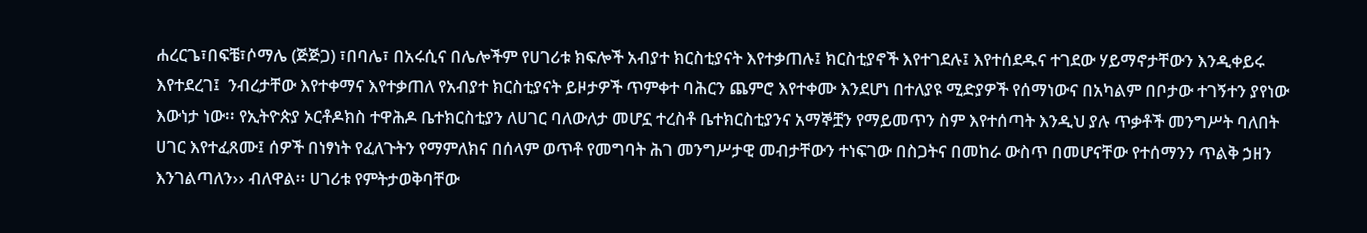ሐረርጌ፣በፍቼ፣ሶማሌ (ጅጅጋ) ፣በባሌ፣ በአሩሲና በሌሎችም የሀገሪቱ ክፍሎች አብያተ ክርስቲያናት እየተቃጠሉ፤ ክርስቲያኖች እየተገደሉ፤ እየተሰደዱና ተገደው ሃይማኖታቸውን እንዲቀይሩ እየተደረገ፤  ንብረታቸው እየተቀማና እየተቃጠለ የአብያተ ክርስቲያናት ይዞታዎች ጥምቀተ ባሕርን ጨምሮ እየተቀሙ እንደሆነ በተለያዩ ሚድያዎች የሰማነውና በአካልም በቦታው ተገኝተን ያየነው እውነታ ነው፡፡ የኢትዮጵያ ኦርቶዶክስ ተዋሕዶ ቤተክርስቲያን ለሀገር ባለውለታ መሆኗ ተረስቶ ቤተክርስቲያንና አማኞቿን የማይመጥን ስም እየተሰጣት እንዲህ ያሉ ጥቃቶች መንግሥት ባለበት ሀገር እየተፈጸሙ፤ ሰዎች በነፃነት የፈለጉትን የማምለክና በሰላም ወጥቶ የመግባት ሕገ መንግሥታዊ መብታቸውን ተነፍገው በስጋትና በመከራ ውስጥ በመሆናቸው የተሰማንን ጥልቅ ኃዘን እንገልጣለን›› ብለዋል፡፡ ሀገሪቱ የምትታወቅባቸው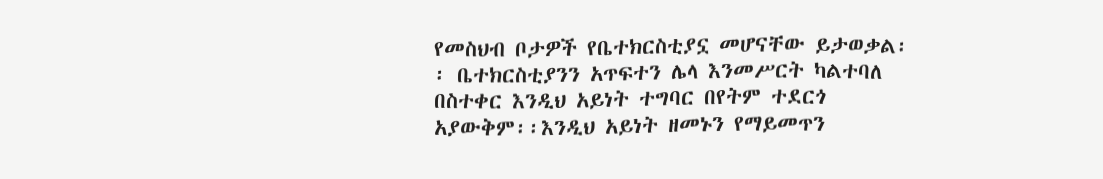የመስህብ ቦታዎች የቤተክርስቲያኗ መሆናቸው ይታወቃል፡፡ ቤተክርስቲያንን አጥፍተን ሌላ እንመሥርት ካልተባለ በስተቀር እንዲህ አይነት ተግባር በየትም ተደርጎ አያውቅም፡፡እንዲህ አይነት ዘመኑን የማይመጥን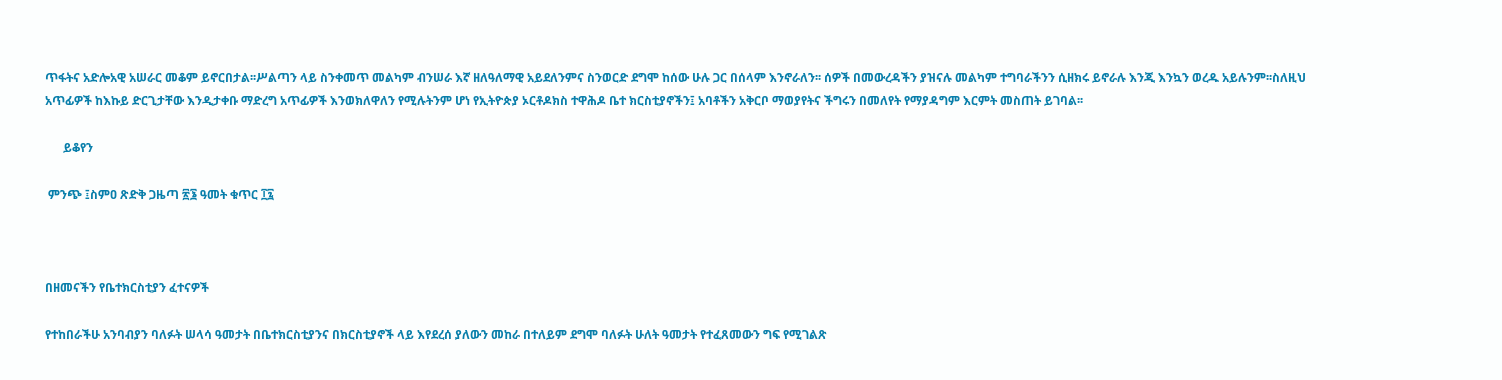ጥፋትና አድሎአዊ አሠራር መቆም ይኖርበታል፡፡ሥልጣን ላይ ስንቀመጥ መልካም ብንሠራ እኛ ዘለዓለማዊ አይደለንምና ስንወርድ ደግሞ ከሰው ሁሉ ጋር በሰላም እንኖራለን፡፡ ሰዎች በመውረዳችን ያዝናሉ መልካም ተግባራችንን ሲዘክሩ ይኖራሉ እንጂ እንኳን ወረዱ አይሉንም፡፡ስለዚህ አጥፊዎች ከእኩይ ድርጊታቸው እንዲታቀቡ ማድረግ አጥፊዎች እንወክለዋለን የሚሉትንም ሆነ የኢትዮጵያ ኦርቶዶክስ ተዋሕዶ ቤተ ክርስቲያኖችን፤ አባቶችን አቅርቦ ማወያየትና ችግሩን በመለየት የማያዳግም እርምት መስጠት ይገባል፡፡

      ይቆየን

 ምንጭ ፤ስምዐ ጽድቅ ጋዜጣ ፳፮ ዓመት ቁጥር ፲፯



በዘመናችን የቤተክርስቲያን ፈተናዎች

የተከበራችሁ አንባብያን ባለፉት ሠላሳ ዓመታት በቤተክርስቲያንና በክርስቲያኖች ላይ እየደረሰ ያለውን መከራ በተለይም ደግሞ ባለፉት ሁለት ዓመታት የተፈጸመውን ግፍ የሚገልጽ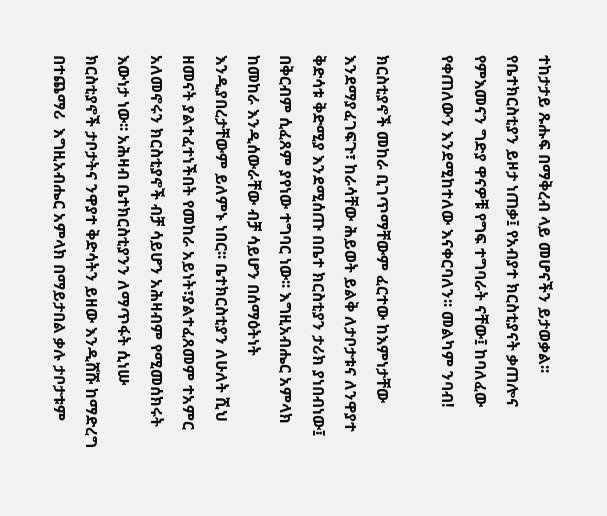ተከታታይ ጹሑፍ በማቅረብ ላይ መሆናችን ይታወቃል፡፡ የቤተክርስቲያን ይዞታ ነጠቃ፤ የአብያተ ክርስቲያናት ቃጠሎና የምእመናን ግድያ ዋናዎቹ የግፍ ተግባራት ናቸው፤ ከባለፈው የቀጠለውን እንደሚከተለው እናቀርባለን፡፡ መልካም ንባብ!

ክርስቲያኖች መከራ ቢገጥማቸውም ፈርተው ከእምነታቸው እንደማያፈገፍጉ፣ ከራሳቸው ሕይወት ይልቅ ለታቦታቱና ለንዋያተ ቅድሳቱ ቅድሚያ እንደሚሰጡ በቤተ ክርስቲያን ታሪክ ያነበብነው፤ በቅርብም ሲፈጸም ያየነው ተግባር ነው፡፡ እግዚአብሔር አምላክ ከመከራ እንዲሰውራቸው ብቻ ሳይሆን በሰማዕትነት እንዲያበረታቸውም ይለምኑ ነበር፡፡ ቤተክርስቲያን ለሁለት ሺህ ዘመናት ያልተፈተነችበት የመከራ አይነት፣ያልተፈጸመም ተአምር አለመኖሩን ክርስቲያኖች ብቻ ሳይሆን አሕዛብም የሚመሰክሩት እውነታ ነው፡፡ አሕዛብ ቤተክርስቲያንን ለማጥፋት ሲነሡ ክርስቲያኖች ታቦታትና ንዋያተ ቅድሳትን ይዘው እንዲሸሹ ከማድረግ በተጨማሪ  እግዚአብሔር አምላክ በማይታበል ቃሉ ታቦታቱም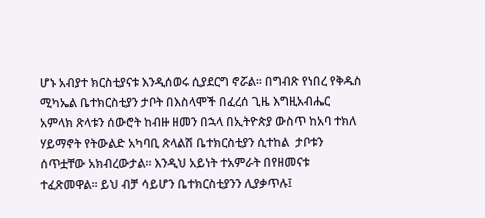ሆኑ አብያተ ክርስቲያናቱ እንዲሰወሩ ሲያደርግ ኖሯል፡፡ በግብጽ የነበረ የቅዱስ ሚካኤል ቤተክርስቲያን ታቦት በእስላሞች በፈረሰ ጊዜ እግዚአብሔር አምላክ ጽላቱን ሰውሮት ከብዙ ዘመን በኋላ በኢትዮጵያ ውስጥ ከአባ ተክለ ሃይማኖት የትውልድ አካባቢ ጽላልሽ ቤተክርስቲያን ሲተከል  ታቦቱን ሰጥቷቸው አክብረውታል፡፡ እንዲህ አይነት ተአምራት በየዘመናቱ ተፈጽመዋል፡፡ ይህ ብቻ ሳይሆን ቤተክርስቲያንን ሊያቃጥሉ፤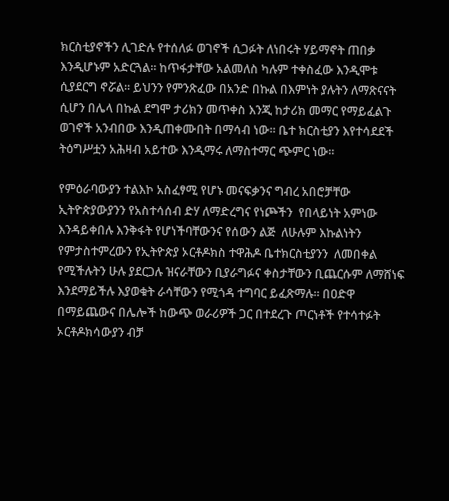ክርስቲያኖችን ሊገድሉ የተሰለፉ ወገኖች ሲጋፉት ለነበሩት ሃይማኖት ጠበቃ እንዲሆኑም አድርጓል፡፡ ከጥፋታቸው አልመለስ ካሉም ተቀስፈው እንዲሞቱ ሲያደርግ ኖሯል፡፡ ይህንን የምንጽፈው በአንድ በኩል በእምነት ያሉትን ለማጽናናት ሲሆን በሌላ በኩል ደግሞ ታሪክን መጥቀስ እንጂ ከታሪክ መማር የማይፈልጉ ወገኖች አንብበው እንዲጠቀሙበት በማሳብ ነው፡፡ ቤተ ክርስቲያን እየተሳደደች ትዕግሥቷን አሕዛብ አይተው እንዲማሩ ለማስተማር ጭምር ነው፡፡

የምዕራባውያን ተልእኮ አስፈፃሚ የሆኑ መናፍቃንና ግብረ አበሮቻቸው ኢትዮጵያውያንን የአስተሳሰብ ድሃ ለማድረግና የነጮችን  የበላይነት አምነው እንዳይቀበሉ እንቅፋት የሆነችባቸውንና የሰውን ልጅ  ለሁሉም እኩልነትን የምታስተምረውን የኢትዮጵያ ኦርቶዶክስ ተዋሕዶ ቤተክርስቲያንን  ለመበቀል የሚችሉትን ሁሉ ያደርጋሉ ዝናራቸውን ቢያራግፉና ቀስታቸውን ቢጨርሱም ለማሸነፍ እንደማይችሉ እያወቁት ራሳቸውን የሚጎዳ ተግባር ይፈጽማሉ፡፡ በዐድዋ በማይጨውና በሌሎች ከውጭ ወራሪዎች ጋር በተደረጉ ጦርነቶች የተሳተፉት ኦርቶዶክሳውያን ብቻ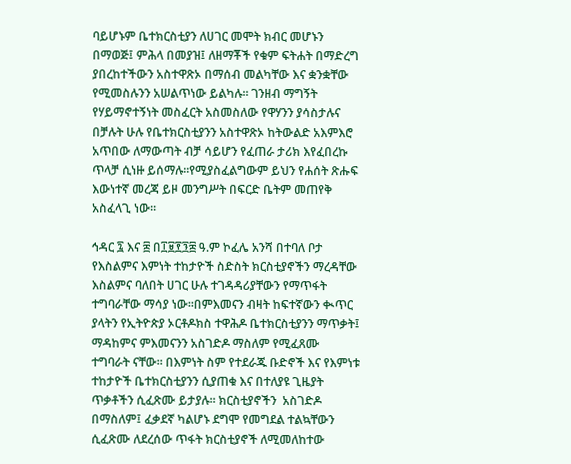ባይሆኑም ቤተክርስቲያን ለሀገር መሞት ክብር መሆኑን በማወጅ፤ ምሕላ በመያዝ፤ ለዘማቾች የቁም ፍትሐት በማድረግ ያበረከተችውን አስተዋጽኦ በማሰብ መልካቸው እና ቋንቋቸው የሚመስሉንን አሠልጥነው ይልካሉ፡፡ ገንዘብ ማግኝት የሃይማኖተኝነት መስፈርት አስመስለው የዋሃንን ያሳስታሉና በቻሉት ሁሉ የቤተክርስቲያንን አስተዋጽኦ ከትውልድ አእምእሮ አጥበው ለማውጣት ብቻ ሳይሆን የፈጠራ ታሪክ እየፈበረኩ ጥላቻ ሲነዙ ይሰማሉ፡፡የሚያስፈልግውም ይህን የሐሰት ጽሑፍ እውነተኛ መረጃ ይዞ መንግሥት በፍርድ ቤትም መጠየቅ አስፈላጊ ነው፡፡

ኅዳር ፯ እና ፰ በ፲፱፻፺፰ ዓ.ም ኮፈሌ አንሻ በተባለ ቦታ የእስልምና እምነት ተከታዮች ስድስት ክርስቲያኖችን ማረዳቸው እስልምና ባለበት ሀገር ሁሉ ተገዳዳሪያቸውን የማጥፋት ተግባራቸው ማሳያ ነው፡፡በምእመናን ብዛት ከፍተኛውን ቊጥር ያላትን የኢትዮጵያ ኦርቶዶክስ ተዋሕዶ ቤተክርስቲያንን ማጥቃት፤ ማዳከምና ምእመናንን አስገድዶ ማስለም የሚፈጸሙ ተግባራት ናቸው፡፡ በእምነት ስም የተደራጁ ቡድኖች እና የእምነቱ ተከታዮች ቤተክርስቲያንን ሲያጠቁ እና በተለያዩ ጊዜያት ጥቃቶችን ሲፈጽሙ ይታያሉ፡፡ ክርስቲያኖችን  አስገድዶ በማስለም፤ ፈቃደኛ ካልሆኑ ደግሞ የመግደል ተልኳቸውን ሲፈጽሙ ለደረሰው ጥፋት ክርስቲያኖች ለሚመለከተው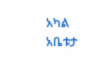አካል  አቤቱታ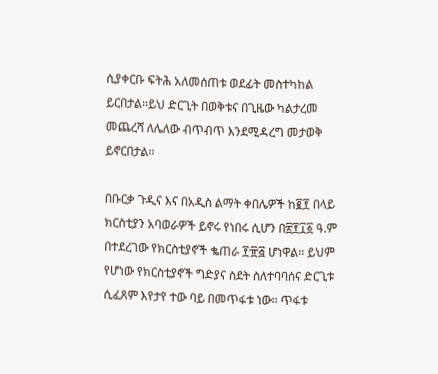ሲያቀርቡ ፍትሕ አለመሰጠቱ ወደፊት መስተካከል ይርበታል፡፡ይህ ድርጊት በወቅቱና በጊዜው ካልታረመ መጨረሻ ለሌለው ብጥብጥ እንደሚዳረግ መታወቅ ይኖርበታል፡፡

በቡርቃ ጉዲና እና በአዲስ ልማት ቀበሌዎች ከ፪፻ በላይ ክርስቲያን አባወራዎች ይኖሩ የነበሩ ሲሆን በ፳፻፲፩ ዓ.ም በተደረገው የክርስቲያኖች ቈጠራ ፻፹፭ ሆነዋል፡፡ ይህም የሆነው የክርስቲያኖች ግድያና ስደት ስለተባባሰና ድርጊቱ ሲፈጸም እየታየ ተው ባይ በመጥፋቱ ነው፡፡ ጥፋቱ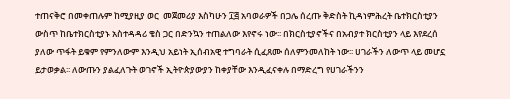ተጠናቅሮ በመቀጠሉም ከሚያዚያ ወር  መጀመሪያ እስካሁን ፲፭ አባወራዎች በጋሌ ሰረጡ ቅድስት ኪዳነምሕረት ቤተክርስቲያን ውስጥ ከቤተክርስቲያኑ አስተዳዳሪ ቄስ ጋር በድንኳን ተጠልለው እየኖሩ ነው፡፡ በክርስቲያኖችና በአብያተ ክርስቲያን ላይ እየደረሰ ያለው ጥፋት ይቁም የምንለውም እንዲህ አይነት ኢሰብአዊ ተግባራት ሲፈጸሙ ሰለምንመለከት ነው፡፡ ሀገራችን ለውጥ ላይ መሆኗ ይታወቃል፡፡ ለውጡን ያልፈለጉት ወገኖች ኢትዮጵያውያን ከቀያቸው እንዲፈናቀሉ በማድረግ የሀገራችንን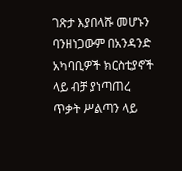ገጽታ እያበላሹ መሆኑን ባንዘነጋውም በአንዳንድ አካባቢዎች ክርስቲያኖች ላይ ብቻ ያነጣጠረ ጥቃት ሥልጣን ላይ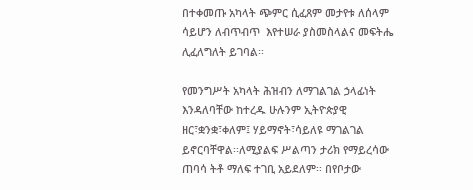በተቀመጡ አካላት ጭምር ሲፈጸም መታየቱ ለሰላም ሳይሆን ለብጥብጥ  እየተሠራ ያስመስላልና መፍትሔ ሊፈለግለት ይገባል፡፡

የመንግሥት አካላት ሕዝብን ለማገልገል ኃላፊነት እንዳለባቸው ከተረዱ ሁሉንም ኢትዮጵያዊ ዘር፣ቋንቋ፣ቀለም፤ ሃይማኖት፣ሳይለዩ ማገልገል ይኖርባቸዋል፡፡ለሚያልፍ ሥልጣን ታሪክ የማይረሳው ጠባሳ ትቶ ማለፍ ተገቢ አይደለም፡፡ በየቦታው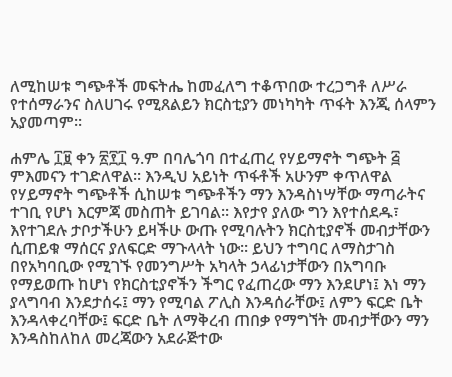ለሚከሠቱ ግጭቶች መፍትሔ ከመፈለግ ተቆጥበው ተረጋግቶ ለሥራ የተሰማራንና ስለሀገሩ የሚጸልይን ክርስቲያን መነካካት ጥፋት እንጂ ሰላምን አያመጣም፡፡

ሐምሌ ፲፱ ቀን ፳፻፲ ዓ.ም በባሌጎባ በተፈጠረ የሃይማኖት ግጭት ፭ ምእመናን ተገድለዋል፡፡ እንዲህ አይነት ጥፋቶች አሁንም ቀጥለዋል የሃይማኖት ግጭቶች ሲከሠቱ ግጭቶችን ማን እንዳስነሣቸው ማጣራትና ተገቢ የሆነ እርምጃ መስጠት ይገባል፡፡ እየታየ ያለው ግን እየተሰደዱ፣ እየተገደሉ ታቦታችሁን ይዛችሁ ውጡ የሚባሉትን ክርስቲያኖች መብታቸውን ሲጠይቁ ማሰርና ያለፍርድ ማጉላላት ነው፡፡ ይህን ተግባር ለማስታገስ በየአካባቢው የሚገኙ የመንግሥት አካላት ኃላፊነታቸውን በአግባቡ የማይወጡ ከሆነ የክርስቲያኖችን ችግር የፈጠረው ማን እንደሆነ፤ እነ ማን ያላግባብ እንደታሰሩ፤ ማን የሚባል ፖሊስ እንዳሰራቸው፤ ለምን ፍርድ ቤት እንዳላቀረባቸው፤ ፍርድ ቤት ለማቅረብ ጠበቃ የማግኘት መብታቸውን ማን እንዳስከለከለ መረጃውን አደራጅተው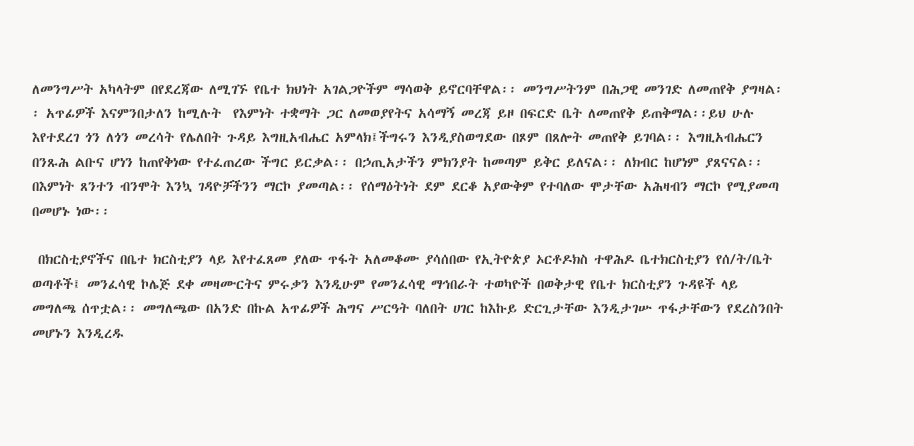ለመንግሥት አካላትም በየደረጃው ለሚገኙ የቤተ ክህነት አገልጋዮችም ማሳወቅ ይኖርባቸዋል፡፡ መንግሥትንም በሕጋዊ መንገድ ለመጠየቅ ያግዛል፡፡ አጥፊዎች እናምንበታለን ከሚሉት  የእምነት ተቋማት ጋር ለመወያየትና አሳማኝ መረጃ ይዞ በፍርድ ቤት ለመጠየቅ ይጠቅማል፡፡ይህ ሁሉ እየተደረገ ጎን ለጎን መረሳት የሌለበት ጉዳይ እግዚአብሔር አምላክ፤ችግሩን እንዲያስወግደው በጾም በጸሎት መጠየቅ ይገባል፡፡ እግዚአብሔርን በንጹሕ ልቡና ሆነን ከጠየቅነው የተፈጠረው ችግር ይርቃል፡፡ በኃጢአታችን ምክንያት ከመጣም ይቅር ይለናል፡፡ ለክብር ከሆነም ያጸናናል፡፡ በእምነት ጸንተን ብንሞት እንኳ ገዳዮቻችንን ማርኮ ያመጣል፡፡ የሰማዕትነት ደም ደርቆ አያውቅም የተባለው ሞታቸው አሕዛብን ማርኮ የሚያመጣ በመሆኑ ነው፡፡

 በክርስቲያኖችና በቤተ ክርስቲያን ላይ እየተፈጸመ ያለው ጥፋት አለመቆሙ ያሳሰበው የኢትዮጵያ ኦርቶዶክስ ተዋሕዶ ቤተክርስቲያን የሰ/ት/ቤት ወጣቶች፤ መንፈሳዊ ኮሌጅ ደቀ መዛሙርትና ምሩቃን እንዲሁም የመንፈሳዊ ማኅበራት ተወካዮች በወቅታዊ የቤተ ክርስቲያን ጉዳዩች ላይ መግለጫ ሰጥቷል፡፡ መግለጫው በአንድ በኩል አጥፊዎች ሕግና ሥርዓት ባለበት ሀገር ከእኩይ ድርጊታቸው እንዲታገሡ ጥፋታቸውን የደረስንበት መሆኑን እንዲረዱ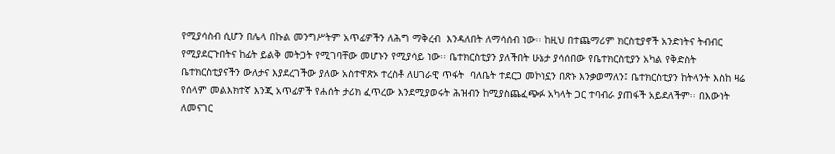የሚያሳስብ ሲሆን በሌላ በኩል መንግሥትም አጥፊዎችን ለሕግ ማቅረብ  እንዳለበት ለማሳሰብ ነው፡፡ ከዚህ በተጨማሪም ክርስቲያኖች አንድነትና ትብብር የሚያደርጉበትና ከፊት ይልቅ መትጋት የሚገባቸው መሆኑን የሚያሳይ ነው፡፡ ቤተክርስቲያን ያለችበት ሁኔታ ያሳሰበው የቤተክርስቲያን አካል የቅድስት ቤተክርስቲያናችን ውለታና እያደረገችው ያለው አስተዋጽኦ ተረስቶ ለሀገራዊ ጥፋት  ባለቤት ተደርጋ መኮነኗን በጽኑ እንቃወማለን፤ ቤተክርስቲያን ከትላንት እስከ ዛሬ የሰላም መልእክተኛ እንጂ አጥፊዎች የሐሰት ታሪክ ፈጥረው እንደሚያወሩት ሕዝብን ከሚያስጨፈጭፉ አካላት ጋር ተባብራ ያጠፋች አይደለችም፡፡ በእውነት ለመናገር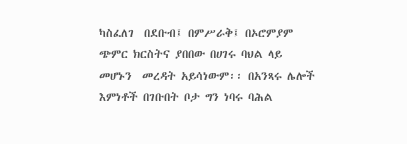ካስፈለገ  በደቡብ፤ በምሥራቅ፤ በኦሮምያም ጭምር ክርስትና ያበበው በሀገሩ ባህል ላይ መሆኑን  መረዳት አይሳነውም፡፡ በአንጻሩ ሌሎች እምነቶች በገቡበት ቦታ ግን ነባሩ ባሕል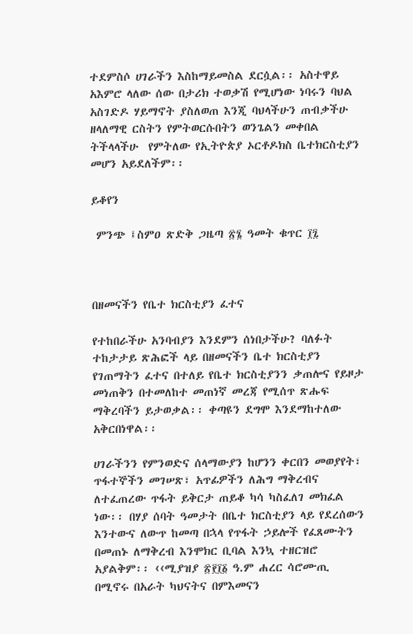ተደምስሶ ሀገራችን እስከማይመስል ደርሷል፡፡ አስተዋይ አእምሮ ላለው ሰው በታሪክ ተወቃሽ የሚሆነው ነባሩን ባህል አስገድዶ ሃይማኖት ያስለወጠ እንጂ ባህላችሁን ጠብቃችሁ ዘላለማዊ ርስትን የምትወርሱበትን ወንጌልን መቀበል ትችላላችሁ  የምትለው የኢትዮጵያ ኦርቶዶክስ ቤተክርስቲያን መሆን አይደለችም፡፡

ይቆየን

 ምንጭ ፤ስምዐ ጽድቅ ጋዜጣ ፳፮ ዓመት ቁጥር ፲፯



በዘመናችን የቤተ ክርስቲያን ፈተና

የተከበራችሁ አንባብያን እንደምን ሰነበታችሁ? ባለፉት ተከታታይ ጽሕፎች ላይ በዘመናችን ቤተ ክርስቲያን የገጠማትን ፈተና በተለይ የቤተ ክርስቲያንን ቃጠሎና የይዞታ መነጠቅን በተመለከተ መጠነኛ መረጃ የሚሰጥ ጽሑፍ ማቅረባችን ይታወቃል፡፡ ቀጣዩን ደግሞ እንደማከተለው አቅርበነዋል፡፡

ሀገራችንን የምንወድና ሰላማውያን ከሆንን ቀርበን መወያየት፣ ጥፋተኞችን መገሠጽ፣ አጥፊዎችን ለሕግ ማቅረብና ለተፈጠረው ጥፋት ይቅርታ ጠይቆ ካሳ ካስፈለገ መክፈል ነው፡፡ በሃያ ሰባት ዓመታት በቤተ ክርስቲያን ላይ የደረሰውን እንተውና ለውጥ ከመጣ በኋላ የጥፋት ኃይሎች የፈጸሙትን በመጠኑ ለማቅረብ እንሞክር ቢባል እንኳ ተዘርዝሮ አያልቅም፡፡ ‹‹ሚያዝያ ፳፻፲፩ ዓ.ም ሐረር ሳሮሙጢ በሚኖሩ በአራት ካህናትና በምእመናን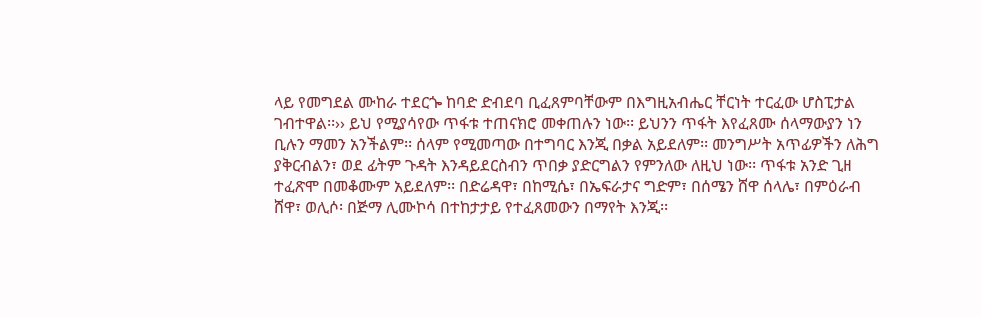ላይ የመግደል ሙከራ ተደርጐ ከባድ ድብደባ ቢፈጸምባቸውም በእግዚአብሔር ቸርነት ተርፈው ሆስፒታል ገብተዋል፡፡›› ይህ የሚያሳየው ጥፋቱ ተጠናክሮ መቀጠሉን ነው፡፡ ይህንን ጥፋት እየፈጸሙ ሰላማውያን ነን ቢሉን ማመን አንችልም፡፡ ሰላም የሚመጣው በተግባር እንጂ በቃል አይደለም፡፡ መንግሥት አጥፊዎችን ለሕግ ያቅርብልን፣ ወደ ፊትም ጉዳት እንዳይደርስብን ጥበቃ ያድርግልን የምንለው ለዚህ ነው፡፡ ጥፋቱ አንድ ጊዘ ተፈጽሞ በመቆሙም አይደለም፡፡ በድሬዳዋ፣ በከሚሴ፣ በኤፍራታና ግድም፣ በሰሜን ሸዋ ሰላሌ፣ በምዕራብ ሸዋ፣ ወሊሶ፡ በጅማ ሊሙኮሳ በተከታታይ የተፈጸመውን በማየት እንጂ፡፡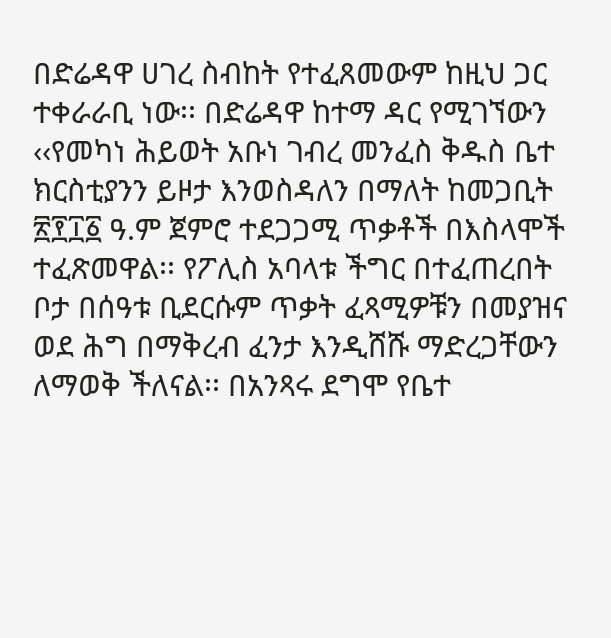በድሬዳዋ ሀገረ ስብከት የተፈጸመውም ከዚህ ጋር ተቀራራቢ ነው፡፡ በድሬዳዋ ከተማ ዳር የሚገኘውን ‹‹የመካነ ሕይወት አቡነ ገብረ መንፈስ ቅዱስ ቤተ ክርስቲያንን ይዞታ እንወስዳለን በማለት ከመጋቢት ፳፻፲፩ ዓ.ም ጀምሮ ተደጋጋሚ ጥቃቶች በእስላሞች ተፈጽመዋል፡፡ የፖሊስ አባላቱ ችግር በተፈጠረበት ቦታ በሰዓቱ ቢደርሱም ጥቃት ፈጻሚዎቹን በመያዝና ወደ ሕግ በማቅረብ ፈንታ እንዲሸሹ ማድረጋቸውን ለማወቅ ችለናል፡፡ በአንጻሩ ደግሞ የቤተ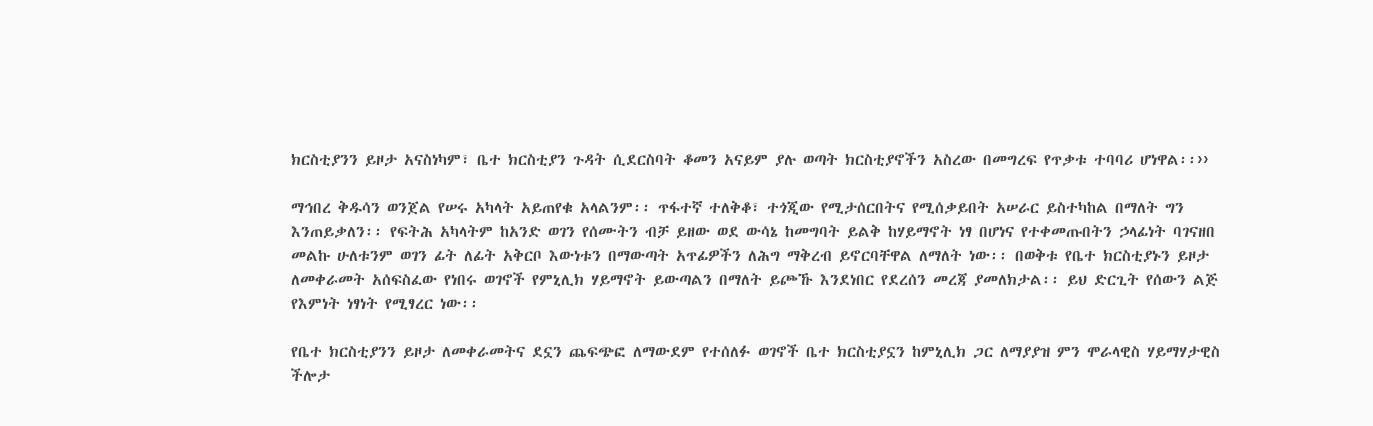ክርስቲያንን ይዞታ አናስነካም፣ ቤተ ክርስቲያን ጉዳት ሲደርስባት ቆመን አናይም ያሉ ወጣት ክርስቲያኖችን አስረው በመግረፍ የጥቃቱ ተባባሪ ሆነዋል፡፡››

ማኅበረ ቅዱሳን ወንጀል የሠሩ አካላት አይጠየቁ አላልንም፡፡ ጥፋተኛ ተለቅቆ፣ ተጎጂው የሚታሰርበትና የሚሰቃይበት አሠራር ይስተካከል በማለት ግን እንጠይቃለን፡፡ የፍትሕ አካላትም ከአንድ ወገን የሰሙትን ብቻ ይዘው ወደ ውሳኔ ከመግባት ይልቅ ከሃይማኖት ነፃ በሆነና የተቀመጡበትን ኃላፊነት ባገናዘበ መልኩ ሁለቱንም ወገን ፊት ለፊት አቅርቦ እውነቱን በማውጣት አጥፊዎችን ለሕግ ማቅረብ ይኖርባቸዋል ለማለት ነው፡፡ በወቅቱ የቤተ ክርስቲያኑን ይዞታ ለመቀራመት አሰፍስፈው የነበሩ ወገኖች የምኒሊክ ሃይማኖት ይውጣልን በማለት ይጮኹ እንደነበር የደረሰን መረጃ ያመለክታል፡፡ ይህ ድርጊት የሰውን ልጅ የእምነት ነፃነት የሚፃረር ነው፡፡

የቤተ ክርስቲያንን ይዞታ ለመቀራመትና ደኗን ጨፍጭፎ ለማውደም የተሰለፉ ወገኖች ቤተ ክርስቲያኗን ከምኒሊክ ጋር ለማያያዝ ምን ሞራላዊስ ሃይማሃታዊስ ችሎታ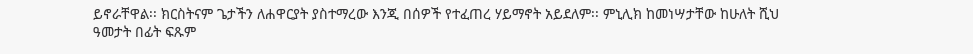ይኖራቸዋል፡፡ ክርስትናም ጌታችን ለሐዋርያት ያስተማረው እንጂ በሰዎች የተፈጠረ ሃይማኖት አይደለም፡፡ ምኒሊክ ከመነሣታቸው ከሁለት ሺህ ዓመታት በፊት ፍጹም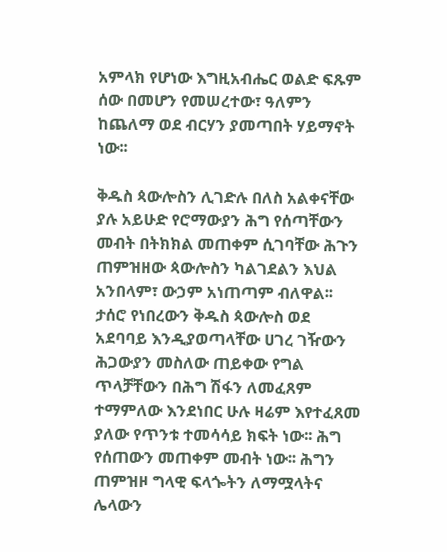አምላክ የሆነው እግዚአብሔር ወልድ ፍጹም ሰው በመሆን የመሠረተው፣ ዓለምን ከጨለማ ወደ ብርሃን ያመጣበት ሃይማኖት ነው፡፡

ቅዱስ ጳውሎስን ሊገድሉ በለስ አልቀናቸው ያሉ አይሁድ የሮማውያን ሕግ የሰጣቸውን መብት በትክክል መጠቀም ሲገባቸው ሕጉን ጠምዝዘው ጳውሎስን ካልገደልን እህል አንበላም፣ ውኃም አነጠጣም ብለዋል፡፡ ታሰሮ የነበረውን ቅዱስ ጳውሎስ ወደ አደባባይ እንዲያወጣላቸው ሀገረ ገዥውን ሕጋውያን መስለው ጠይቀው የግል ጥላቻቸውን በሕግ ሽፋን ለመፈጸም ተማምለው እንደነበር ሁሉ ዛሬም እየተፈጸመ ያለው የጥንቱ ተመሳሳይ ክፍት ነው፡፡ ሕግ የሰጠውን መጠቀም መብት ነው፡፡ ሕግን ጠምዝዞ ግላዊ ፍላጐትን ለማሟላትና ሌላውን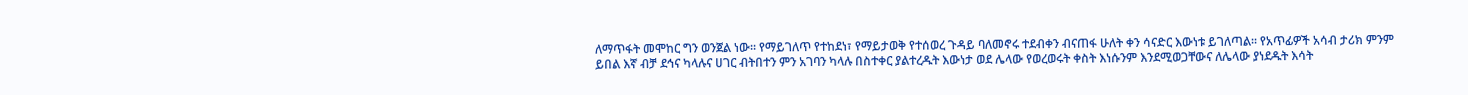ለማጥፋት መሞከር ግን ወንጀል ነው፡፡ የማይገለጥ የተከደነ፣ የማይታወቅ የተሰወረ ጉዳይ ባለመኖሩ ተደብቀን ብናጠፋ ሁለት ቀን ሳናድር እውነቱ ይገለጣል፡፡ የአጥፊዎች አሳብ ታሪክ ምንም ይበል እኛ ብቻ ደኅና ካላሉና ሀገር ብትበተን ምን አገባን ካላሉ በስተቀር ያልተረዱት እውነታ ወደ ሌላው የወረወሩት ቀስት እነሱንም እንደሚወጋቸውና ለሌላው ያነደዱት እሳት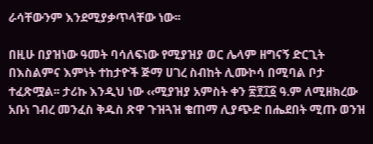ራሳቸውንም እንደሚያቃጥላቸው ነው፡፡

በዚሁ በያዝነው ዓመት ባሳለፍነው የሚያዝያ ወር ሌላም ዘግናኝ ድርጊት በእስልምና እምነት ተከታዮች ጅማ ሀገረ ስብከት ሊሙኮሳ በሚባል ቦታ ተፈጽሟል፡፡ ታሪኩ እንዲህ ነው ‹‹ሚያዝያ አምስት ቀን ፳፻፲፩ ዓ.ም ለሚዘክረው አቡነ ገብረ መንፈስ ቅዱስ ጽዋ ጉዝጓዝ ቄጠማ ሊያጭድ በሔደበት ሚጡ ወንዝ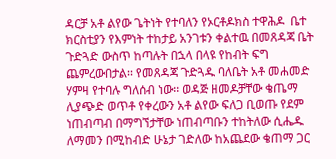ዳርቻ አቶ ልየው ጌትነት የተባለን የኦርቶዶክስ ተዋሕዶ  ቤተ ክርስቲያን የእምነት ተከታይ አንገቱን ቀልተዉ በመጸዳጃ ቤት ጉድጓድ ውስጥ ከጣሉት በኋላ በላዩ የከብት ፍግ ጨምረውበታል፡፡ የመጸዳጃ ጉድጓዱ ባለቤት አቶ መሐመድ ሃምዛ የተባሉ ግለሰብ ነው፡፡ ወዳጅ ዘመዶቻቸው ቄጤማ ሊያጭድ ወጥቶ የቀረውን አቶ ልየው ፍለጋ ቢወጡ የደም ነጠብጣብ በማግኘታቸው ነጠብጣቡን ተከትለው ሲሔዱ ለማመን በሚከብድ ሁኔታ ገድለው ከአጨደው ቄጠማ ጋር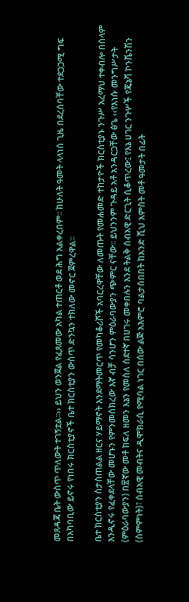መጸዳጃ ቤት ውስጥ ጥለውት ተገኝቷል፡፡›› ይህን ወንጀል የፈጸመው አካል ተጠርቶ ወደ ሕግ አልቀረበም፡፡ ከሁለት ዓመት ላላነሰ ጊዜ በደረሰባቸው ተደጋጋሚ ግፍ በአካባቢው ይኖሩ የነበሩ ክርስቲያኖች ቤተ ክርስቲያን ውስጥ ድንኳን ተክለው መኖር ጀምረዋል፡፡

ቤተ ክርስቲያን ስታስጠልል ዘርና ሃይማኖት እንደማትመርጥ የመካቆሪሾች አባርረዋቸው ለመጡት የመሐመድ ተከታዮች ክርስቲያኑ ንጉሥ አረማህ ተቀብሎ በሰላም እንዲኖሩ የፈቀደላቸው መሆኑን የምንመሰክረው እኛ ብቻ ሳንሆን ምዕራባውያን ጭምር ናቸው፡፡ ይህንንም ጉዳይ አቶ አንዳርጋቸው ፅጌ ‹‹የእነሱ መንግሥታት (ምዕራባውያን) በ፳ኛው መቶ ክፍለ ዘመን እኔን የመሰለ ስደተኛ በሀገሩ መቀበሉን እንደ ትልቅ ሰብአዊ ድርጊት ሲቆጥረው፤ የእኔ ሀገር ንጉሦች የጄኔቫ ኮንቬንሽን (ስምምነት)፣ ሰብአዊ መብትና ዲሞክራሲ የሚባል ነገር በሰው ልጅ አእምሮ ባልታሰበበት ከአንድ ሺህ አምስት መቶ ዓመታት በፊት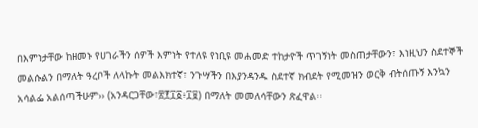በእምነታቸው ከዘመኑ የሀገራችን ሰዎች እምነት የተለዩ የነቢዩ መሐመድ ተከታዮች ጥገኝነት መስጠታቸውን፣ እነዚህን ስደተኞች መልሱልን በማለት ዓረቦች ለላኩት መልእክተኛ፣ ንጉሣችን በእያንዳንዱ ስደተኛ ክብደት የሚመዝን ወርቅ ብትሰጡኝ እንኳን አሳልፌ አልሰጣችሁም›› (አንዳርጋቸው፣፳፻፲፩፥፲፱) በማለት መመለሳቸውን ጽፈዋል፡፡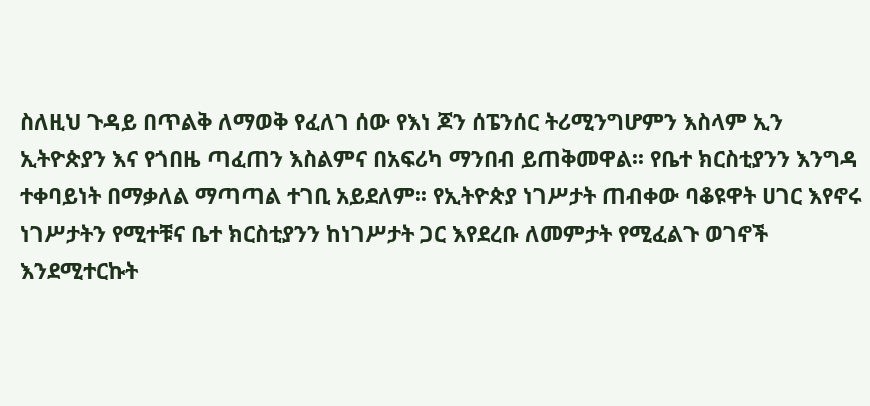ስለዚህ ጉዳይ በጥልቅ ለማወቅ የፈለገ ሰው የእነ ጆን ሰፔንሰር ትሪሚንግሆምን እስላም ኢን ኢትዮጵያን እና የጎበዜ ጣፈጠን እስልምና በአፍሪካ ማንበብ ይጠቅመዋል፡፡ የቤተ ክርስቲያንን እንግዳ ተቀባይነት በማቃለል ማጣጣል ተገቢ አይደለም፡፡ የኢትዮጵያ ነገሥታት ጠብቀው ባቆዩዋት ሀገር እየኖሩ ነገሥታትን የሚተቹና ቤተ ክርስቲያንን ከነገሥታት ጋር እየደረቡ ለመምታት የሚፈልጉ ወገኖች እንደሚተርኩት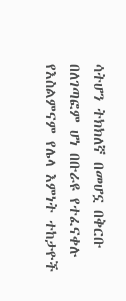ሳትሆን ትክክለኛ በመሆኗ በቅርቡ በለገጣፎም ሆነ በቡራዩ የተፈናቀሉ የእስልምናም የሌላ እምነት ተከታዮች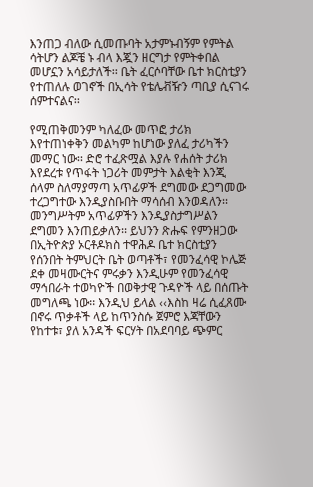እንጠጋ ብለው ሲመጡባት አታምኑብኝም የምትል ሳትሆን ልጆቼ ኑ ብላ እጇን ዘርግታ የምትቀበል መሆኗን አሳይታለች፡፡ ቤት ፈርሶባቸው ቤተ ክርስቲያን የተጠለሉ ወገኖች በኢሳት የቴሌቭዥን ጣቢያ ሲናገሩ ሰምተናልና፡፡

የሚጠቅመንም ካለፈው መጥፎ ታሪክ እየተጠነቀቅን መልካም ከሆነው ያለፈ ታሪካችን መማር ነው፡፡ ድሮ ተፈጽሟል እያሉ የሐሰት ታሪክ እየደረቱ የጥፋት ነጋሪት መምታት እልቂት እንጂ ሰላም ስለማያማጣ አጥፊዎች ደግመው ደጋግመው ተረጋግተው እንዲያስቡበት ማሳሰብ እንወዳለን፡፡ መንግሥትም አጥፊዎችን እንዲያስታግሥልን ደግመን እንጠይቃለን፡፡ ይህንን ጽሑፍ የምንዘጋው በኢትዮጵያ ኦርቶዶክስ ተዋሕዶ ቤተ ክርስቲያን የሰንበት ትምህርት ቤት ወጣቶች፣ የመንፈሳዊ ኮሌጅ ደቀ መዛሙርትና ምሩቃን እንዲሁም የመንፈሳዊ ማኅበራት ተወካዮች በወቅታዊ ጉዳዮች ላይ በሰጡት መግለጫ ነው፡፡ እንዲህ ይላል ‹‹እስከ ዛሬ ሲፈጸሙ በኖሩ ጥቃቶች ላይ ከጥንስሱ ጀምሮ እጃቸውን የከተቱ፣ ያለ አንዳች ፍርሃት በአደባባይ ጭምር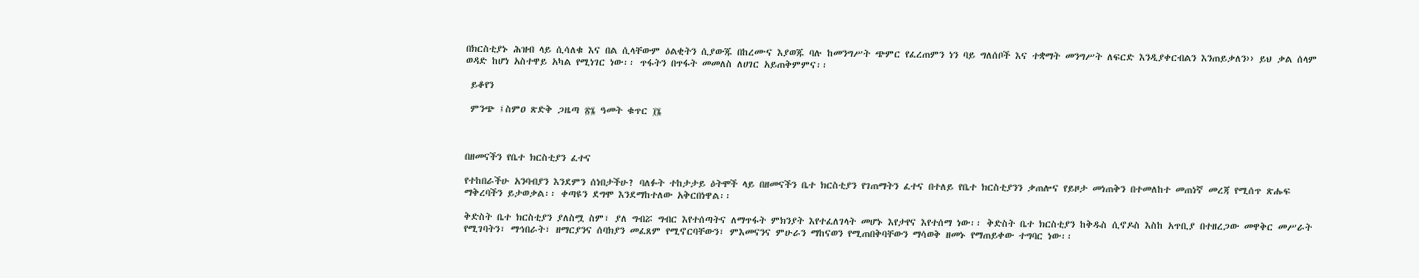በክርስቲያኑ ሕዝብ ላይ ሲሳለቁ እና በል ሲላቸውም ዕልቂትን ሲያውጁ በከረሙና እያወጁ ባሉ ከመንግሥት ጭምር የፈረጠምን ነን ባይ ግለሰቦች እና ተቋማት መንግሥት ለፍርድ እንዲያቀርብልን እንጠይቃለን›› ይህ ቃል ሰላም ወዳድ ከሆነ አስተዋይ አካል የሚነገር ነው፡፡ ጥፋትን በጥፋት መመለስ ለሀገር አይጠቅምምና፡፡

 ይቆየን

 ምንጭ ፤ስምዐ ጽድቅ ጋዜጣ ፳፮ ዓመት ቁጥር ፲፮



በዘመናችን የቤተ ክርስቲያን ፈተና

የተከበራችሁ አንባብያን እንደምን ሰነበታችሁ? ባለፉት ተከታታይ ዕትሞች ላይ በዘመናችን ቤተ ክርስቲያን የገጠማትን ፈተና በተለይ የቤተ ክርስቲያንን ቃጠሎና የይዞታ መነጠቅን በተመለከተ መጠነኛ መረጃ የሚሰጥ ጽሑፍ ማቅረባችን ይታወቃል፡፡ ቀጣዩን ደግሞ እንደማከተለው አቅርበነዋል፡፡

ቅድስት ቤተ ክርስቲያን ያለስሟ ስም፣ ያለ ግብሯ ግብር እየተሰጣትና ለማጥፋት ምክንያት እየተፈለገላት መሆኑ እየታየና እየተሰማ ነው፡፡ ቅድስት ቤተ ክርስቲያን ከቅዱስ ሲኖዶስ እስከ አጥቢያ በተዘረጋው መዋቅር መሥራት የሚገባትን፣ ማኅበራት፣ ዘማርያንና ሰባክያን መፈጸም የሚኖርባቸውን፣ ምእመናንና ምሁራን ማከናወን የሚጠበቅባቸውን ማሳወቅ ዘመኑ የማጠይቀው ተግባር ነው፡፡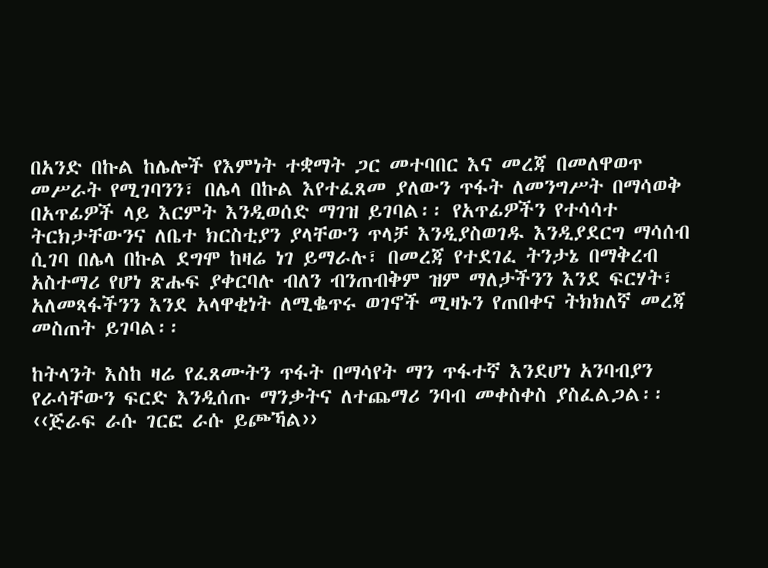በአንድ በኩል ከሌሎች የእምነት ተቋማት ጋር መተባበር እና መረጃ በመለዋወጥ መሥራት የሚገባንን፣ በሌላ በኩል እየተፈጸመ ያለውን ጥፋት ለመንግሥት በማሳወቅ በአጥፊዎች ላይ እርምት እንዲወሰድ ማገዝ ይገባል፡፡ የአጥፊዎችን የተሳሳተ ትርክታቸውንና ለቤተ ክርስቲያን ያላቸውን ጥላቻ እንዲያስወገዱ እንዲያደርግ ማሳሰብ ሲገባ በሌላ በኩል ደግሞ ከዛሬ ነገ ይማራሉ፣ በመረጃ የተደገፈ ትንታኔ በማቅረብ አስተማሪ የሆነ ጽሑፍ ያቀርባሉ ብለን ብንጠብቅም ዝም ማለታችንን እንደ ፍርሃት፣ አለመጻፋችንን እንደ አላዋቂነት ለሚቈጥሩ ወገኖች ሚዛኑን የጠበቀና ትክክለኛ መረጃ መስጠት ይገባል፡፡

ከትላንት እስከ ዛሬ የፈጸሙትን ጥፋት በማሳየት ማን ጥፋተኛ እንደሆነ አንባብያን የራሳቸውን ፍርድ እንዲሰጡ ማንቃትና ለተጨማሪ ንባብ መቀስቀስ ያስፈልጋል፡፡ ‹‹ጅራፍ ራሱ ገርፎ ራሱ ይጮኻል››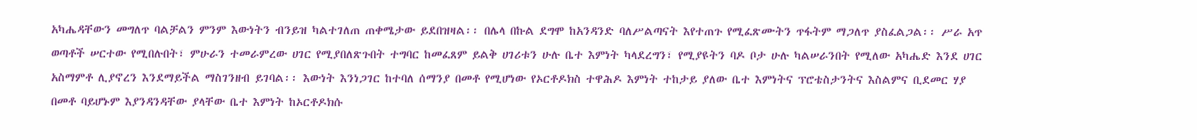አካሔዳቸውን መግለጥ ባልቻልን ምንም እውነትን ብንይዝ ካልተገለጠ ጠቀሜታው ይደበዝዛል፡፡ በሌላ በኩል ደግሞ ከአንዳንድ ባለሥልጣናት እየተጠጉ የሚፈጽሙትን ጥፋትም ማጋለጥ ያስፈልጋል፡፡ ሥራ አጥ ወጣቶች ሠርተው የሚበሉበት፣ ምሁራን ተመራምረው ሀገር የሚያበለጽጉበት ተግባር ከመፈጸም ይልቅ ሀገሪቱን ሁሉ ቤተ እምነት ካላደረግን፣ የሚያዩትን ባዶ ቦታ ሁሉ ካልሠራንበት የሚለው አካሔድ እንደ ሀገር አስማምቶ ሊያኖረን እንደማይችል ማስገንዘብ ይገባል፡፡ እውነት እንነጋገር ከተባለ ሰማንያ በመቶ የሚሆነው የኦርቶዶክስ ተዋሕዶ እምነት ተከታይ ያለው ቤተ እምነትና ፕሮቴስታንትና እስልምና ቢደመር ሃያ በመቶ ባይሆኑም እያንዳንዳቸው ያላቸው ቤተ እምነት ከኦርቶዶክሱ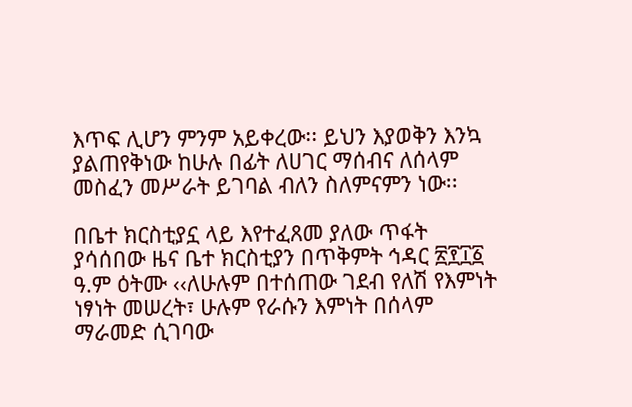እጥፍ ሊሆን ምንም አይቀረው፡፡ ይህን እያወቅን እንኳ ያልጠየቅነው ከሁሉ በፊት ለሀገር ማሰብና ለሰላም መስፈን መሥራት ይገባል ብለን ስለምናምን ነው፡፡

በቤተ ክርስቲያኗ ላይ እየተፈጸመ ያለው ጥፋት ያሳሰበው ዜና ቤተ ክርስቲያን በጥቅምት ኅዳር ፳፻፲፩ ዓ.ም ዕትሙ ‹‹ለሁሉም በተሰጠው ገደብ የለሽ የእምነት ነፃነት መሠረት፣ ሁሉም የራሱን እምነት በሰላም ማራመድ ሲገባው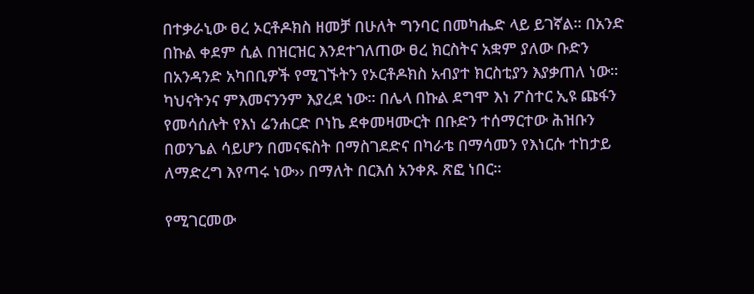በተቃራኒው ፀረ ኦርቶዶክስ ዘመቻ በሁለት ግንባር በመካሔድ ላይ ይገኛል፡፡ በአንድ በኩል ቀደም ሲል በዝርዝር እንደተገለጠው ፀረ ክርስትና አቋም ያለው ቡድን በአንዳንድ አካበቢዎች የሚገኙትን የኦርቶዶክስ አብያተ ክርስቲያን እያቃጠለ ነው፡፡ ካህናትንና ምእመናንንም እያረደ ነው፡፡ በሌላ በኩል ደግሞ እነ ፖስተር ኢዩ ጩፋን የመሳሰሉት የእነ ሬንሐርድ ቦነኬ ደቀመዛሙርት በቡድን ተሰማርተው ሕዝቡን በወንጌል ሳይሆን በመናፍስት በማስገደድና በካራቴ በማሳመን የእነርሱ ተከታይ ለማድረግ እየጣሩ ነው›› በማለት በርእሰ አንቀጹ ጽፎ ነበር፡፡

የሚገርመው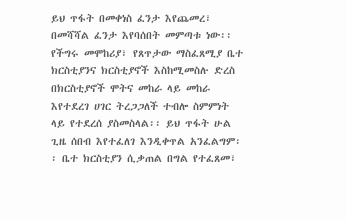ይህ ጥፋት በመቀነስ ፈንታ እየጨመረ፣ በመሻሻል ፈንታ እየባሰበት መምጣቱ ነው፡፡ የችግሩ መሞከሪያ፣ የጸጥታው ማስፈጸሚያ ቤተ ክርስቲያንና ክርስቲያኖች እስከሚመስሉ ድረስ በክርስቲያኖች ሞትና መከራ ላይ መከራ እየተደረገ ሀገር ትረጋጋለች ተብሎ ስምምነት ላይ የተደረሰ ያስመስላል፡፡ ይህ ጥፋት ሁል ጊዜ ሰበብ እየተፈለገ እንዲቀጥል አንፈልግም፡፡ ቤተ ክርስቲያን ሲቃጠል በግል የተፈጸመ፣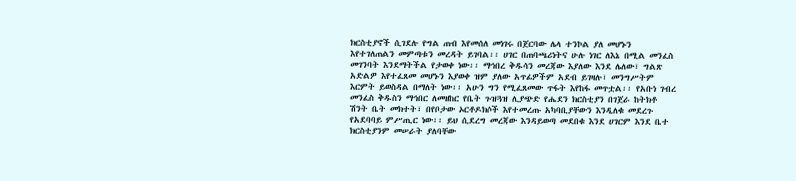ክርስቲያኖች ሲገደሉ የግል ጠብ እየመሰለ መነገሩ በጀርባው ሌላ ተንኮል ያለ መሆኑን እየተገለጠልን መምጣቱን መረዳት ይገባል፡፡ ሀገር በጠባጫሪነትና ሁሉ ነገር ለእኔ በሚል መንፈስ መገንባት እንደማትችል የታወቀ ነው፡፡ ማኅበረ ቅዱሳን መረጃው እያለው እንደ ሌለው፣ ግልጽ አድልዎ እየተፈጸመ መሆኑን እያወቀ ዝም ያለው አጥፊዎችም አደብ ይገዛሉ፣ መንግሥትም እርምት ይወስዳል በማለት ነው፡፡ አሁን ግን የሚፈጸመው ጥፋት እየከፋ መጥቷል፡፡ የአቡነ ገብረ መንፈስ ቅዱስን ማኅበር ለመዘከር የቤት ጉዝጓዝ ሊያጭድ የሔደን ክርስቲያን በገጀራ ከትክቶ ሽንት ቤት መክተት፣ በየቦታው ኦርቶዶክሶች እየተመረጡ አካባቢያቸውን እንዲለቁ መደረጉ የአደባባይ ምሥጢር ነው፡፡ ይህ ሲደረግ መረጃው እንዳይወጣ መደበቁ እንደ ሀገርም እንደ ቤተ ክርስቲያንም መሠራት ያለባቸው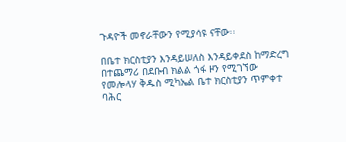ጉዳዮች መኖራቸውን የሚያሳዩ ናቸው፡፡

በቤተ ክርስቲያን እንዳይሠለስ እንዳይቀደስ ከማድረግ በተጨማሪ በደቡብ ክልል ጎፋ ዞን የሚገኘው የመሎላሃ ቅዱስ ሚካኤል ቤተ ክርስቲያን ጥምቀተ ባሕር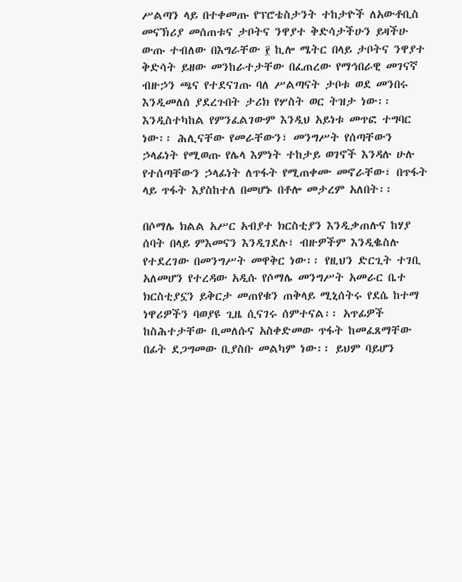ሥልጣን ላይ በተቀመጡ የፕሮቴስታንት ተከታዮች ለአውቶቢስ መናኽሪያ መሰጠቱና ታቦትና ንዋያተ ቅድሳታችሁን ይዛችሁ ውጡ ተብለው በእግራቸው ፻ ኪሎ ሜትር በላይ ታቦትና ንዋያተ ቅድሳት ይዘው መንከራተታቸው በፈጠረው የማኅበራዊ መገናኛ ብዙኃን ጫና የተደናገጡ ባለ ሥልጣናት ታቦቱ ወደ መንበሩ እንዲመለሰ ያደረጉበት ታሪክ የሦስት ወር ትዝታ ነው፡፡ እንዲስተካከል የምንፈልገውም እንዲህ አይነቱ መጥፎ ተግባር ነው፡፡ ሕሊናቸው የመራቸውን፣ መንግሥት የሰጣቸውን ኃላፊነት የሚወጡ የሌላ እምነት ተከታይ ወገኖች እንዳሉ ሁሉ የተሰጣቸውን ኃላፊነት ለጥፋት የሚጠቀሙ መኖራቸው፣ በጥፋት ላይ ጥፋት እያስከተለ በመሆኑ በቶሎ መታረም አለበት፡፡

በሶማሌ ክልል አሥር አብያተ ክርስቲያን እንዲቃጠሉና ከሃያ ሰባት በላይ ምእመናን እንዲገደሉ፣ ብዙዎችም እንዲቈስሉ የተደረገው በመንግሥት መዋቅር ነው፡፡ የዚህን ድርጊት ተገቢ አለመሆን የተረዳው አዲሱ የሶማሌ መንግሥት አመራር ቤተ ክርስቲያኗን ይቅርታ መጠየቁን ጠቅላይ ሚኒሰትሩ የደሴ ከተማ ነዋሪዎችን ባወያዩ ጊዜ ሲናገሩ ሰምተናል፡፡ አጥፊዎች ከስሕተታቸው ቢመለሱና አስቀድመው ጥፋት ከመፈጸማቸው በፊት ደጋግመው ቢያስቡ መልካም ነው፡፡ ይህም ባይሆን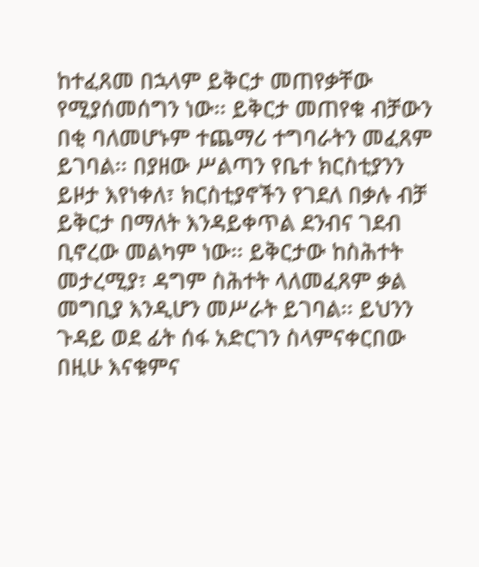ከተፈጸመ በኋላም ይቅርታ መጠየቃቸው የሚያሰመሰግን ነው፡፡ ይቅርታ መጠየቁ ብቻውን በቂ ባለመሆኑም ተጨማሪ ተግባራትን መፈጸም ይገባል፡፡ በያዘው ሥልጣን የቤተ ክርስቲያንን ይዞታ እየነቀለ፣ ክርስቲያኖችን የገደለ በቃሉ ብቻ ይቅርታ በማለት እንዳይቀጥል ደንብና ገደብ ቢኖረው መልካም ነው፡፡ ይቅርታው ከስሕተት መታረሚያ፣ ዳግም ስሕተት ላለመፈጸም ቃል መግቢያ እንዲሆን መሥራት ይገባል፡፡ ይህንን ጉዳይ ወደ ፊት ሰፋ አድርገን ስላምናቀርበው በዚሁ እናቁምና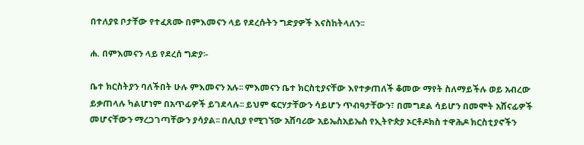በተለያዩ ቦታቸው የተፈጸሙ በምእመናን ላይ የደረሱትን ግድያዎች እናስከትላለን፡፡

ሐ. በምእመናን ላይ የደረሰ ግድያ፡-

ቤተ ክርስትያን ባለችበት ሁሉ ምእመናን አሉ፡፡ ምእመናን ቤተ ክርስቲያናቸው እየተቃጠለች ቆመው ማየት ስለማይችሉ ወይ አብረው ይቃጠላሉ ካልሆነም በአጥፊዎች ይገደላሉ፡፡ ይህም ፍርሃታቸውን ሳይሆን ጥብዓታቸውን፣ በመግደል ሳይሆን በመሞት አሸናፊዎች መሆናቸውን ማረጋገጣቸውን ያሳያል፡፡ በሊቢያ የሚገኘው አሸባሪው አይኤስአይኤስ የኢትዮጵያ ኦርቶዶክስ ተዋሕዶ ክርስቲያኖችን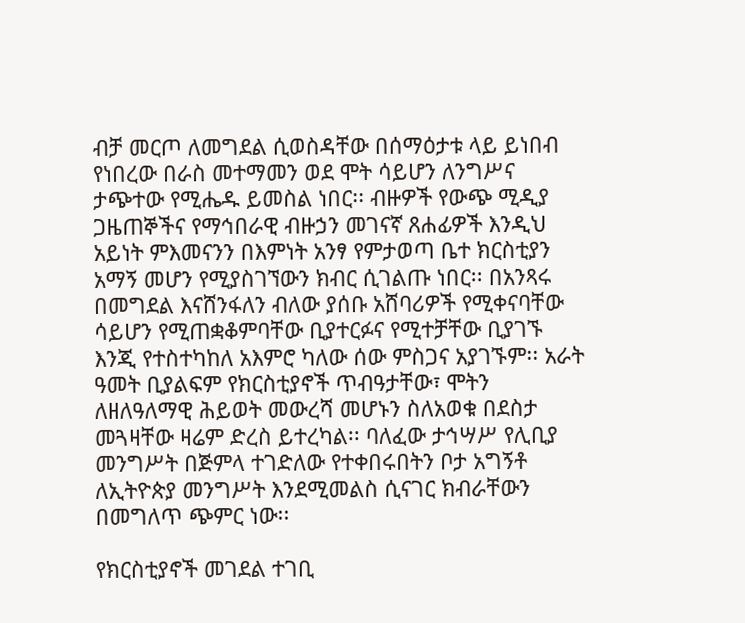ብቻ መርጦ ለመግደል ሲወስዳቸው በሰማዕታቱ ላይ ይነበብ የነበረው በራስ መተማመን ወደ ሞት ሳይሆን ለንግሥና ታጭተው የሚሔዱ ይመስል ነበር፡፡ ብዙዎች የውጭ ሚዲያ ጋዜጠኞችና የማኅበራዊ ብዙኃን መገናኛ ጸሐፊዎች እንዲህ አይነት ምእመናንን በእምነት አንፃ የምታወጣ ቤተ ክርስቲያን አማኝ መሆን የሚያስገኘውን ክብር ሲገልጡ ነበር፡፡ በአንጻሩ በመግደል እናሸንፋለን ብለው ያሰቡ አሸባሪዎች የሚቀናባቸው ሳይሆን የሚጠቋቆምባቸው ቢያተርፉና የሚተቻቸው ቢያገኙ እንጂ የተስተካከለ አእምሮ ካለው ሰው ምስጋና አያገኙም፡፡ አራት ዓመት ቢያልፍም የክርስቲያኖች ጥብዓታቸው፣ ሞትን ለዘለዓለማዊ ሕይወት መውረሻ መሆኑን ስለአወቁ በደስታ መጓዛቸው ዛሬም ድረስ ይተረካል፡፡ ባለፈው ታኅሣሥ የሊቢያ መንግሥት በጅምላ ተገድለው የተቀበሩበትን ቦታ አግኝቶ ለኢትዮጵያ መንግሥት እንደሚመልስ ሲናገር ክብራቸውን በመግለጥ ጭምር ነው፡፡

የክርስቲያኖች መገደል ተገቢ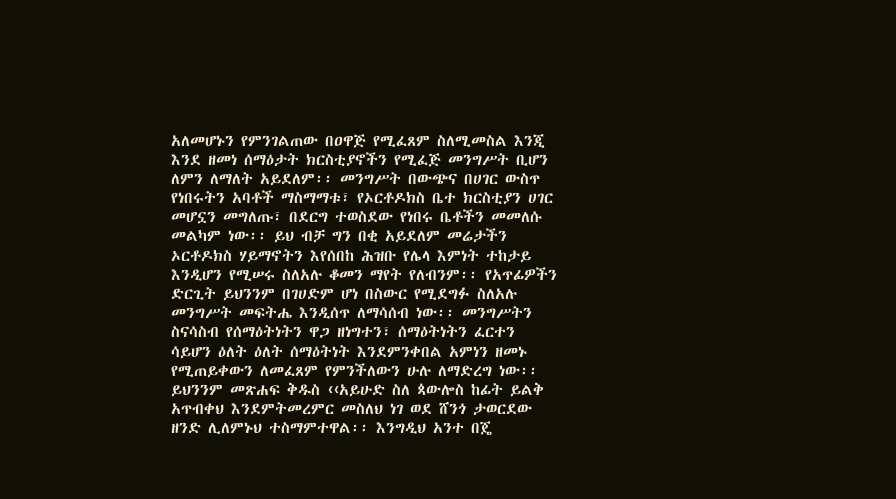አለመሆኑን የምንገልጠው በዐዋጅ የሚፈጸም ስለሚመስል እንጂ እንደ ዘመነ ሰማዕታት ክርስቲያኖችን የሚፈጅ መንግሥት ቢሆን ለምን ለማለት አይደለም፡፡ መንግሥት በውጭና በሀገር ውስጥ የነበሩትን አባቶች ማስማማቱ፣ የኦርቶዶክስ ቤተ ክርስቲያን ሀገር መሆኗን መግለጡ፣ በደርግ ተወስደው የነበሩ ቤቶችን መመለሱ መልካም ነው፡፡ ይህ ብቻ ግን በቂ አይደለም መሬታችን ኦርቶዶክስ ሃይማኖትን እየሰበከ ሕዝቡ የሌላ እምነት ተከታይ እንዲሆን የሚሠሩ ስለአሉ ቆመን ማየት የለብንም፡፡ የአጥፊዎችን ድርጊት ይህንንም በገሀድም ሆነ በስውር የሚደግፉ ስለአሉ መንግሥት መፍትሔ እንዲሰጥ ለማሳሰብ ነው፡፡ መንግሥትን ስናሳስብ የሰማዕትነትን ዋጋ ዘነግተን፣ ሰማዕትነትን ፈርተን ሳይሆን ዕለት ዕለት ሰማዕትነት እንደምንቀበል አምነን ዘመኑ የሚጠይቀውን ለመፈጸም የምንችለውን ሁሉ ለማድረግ ነው፡፡ ይህንንም መጽሐፍ ቅዱስ ‹‹አይሁድ ስለ ጳውሎስ ከፊት ይልቅ አጥብቀህ እንደምትመረምር መስለህ ነገ ወደ ሸንጎ ታወርደው ዘንድ ሊለምኑህ ተስማምተዋል፡፡ እንግዲህ አንተ በጄ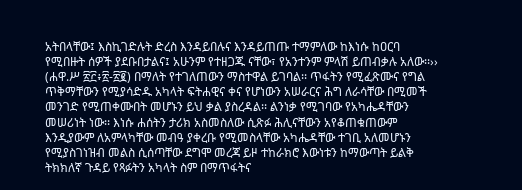አትበላቸው፤ እስኪገድሉት ድረስ እንዳይበሉና እንዳይጠጡ ተማምለው ከእነሱ ከዐርባ የሚበዙት ሰዎች ያደቡበታልና፤ አሁንም የተዘጋጁ ናቸው፣ የአንተንም ምላሽ ይጠብቃሉ አለው፡፡›› (ሐዋ.ሥ ፳፫፥፳‐፳፪) በማለት የተገለጠውን ማስተዋል ይገባል፡፡ ጥፋትን የሚፈጽሙና የግል ጥቅማቸውን የሚያሳድዱ አካላት ፍትሐዊና ቀና የሆነውን አሠራርና ሕግ ለራሳቸው በሚመች መንገድ የሚጠቀሙበት መሆኑን ይህ ቃል ያስረዳል፡፡ ልንነቃ የሚገባው የአካሔዳቸውን መሠሪነት ነው፡፡ እነሱ ሐሰትን ታሪክ አስመስለው ሲጽፉ ሕሊናቸውን አየቆጠቁጠውም እንዲያውም ለአምላካቸው መብዓ ያቀረቡ የሚመስላቸው አካሔዳቸው ተገቢ አለመሆኑን የሚያስገነዝብ መልስ ሲሰጣቸው ደግሞ መረጃ ይዞ ተከራክሮ እውነቱን ከማውጣት ይልቅ ትክክለኛ ጉዳይ የጻፉትን አካላት ስም በማጥፋትና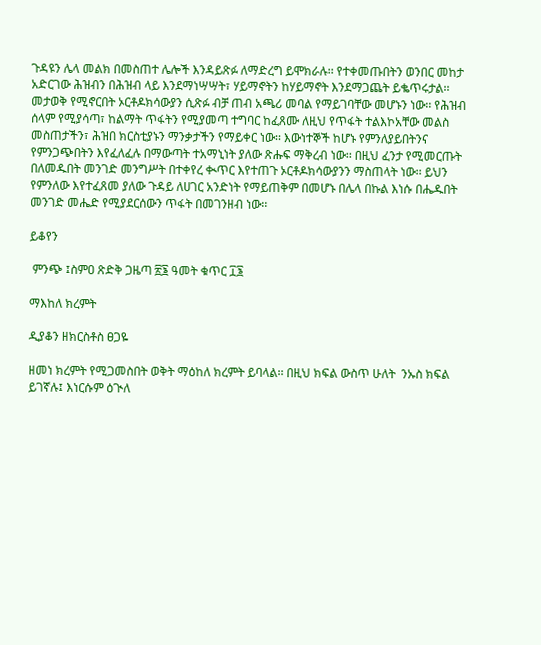ጉዳዩን ሌላ መልክ በመስጠተ ሌሎች እንዳይጽፉ ለማድረግ ይሞክራሉ፡፡ የተቀመጡበትን ወንበር መከታ አድርገው ሕዝብን በሕዝብ ላይ እንደማነሣሣት፣ ሃይማኖትን ከሃይማኖት እንደማጋጨት ይቈጥሩታል፡፡ መታወቅ የሚኖርበት ኦርቶዶክሳውያን ሲጽፉ ብቻ ጠብ አጫሪ መባል የማይገባቸው መሆኑን ነው፡፡ የሕዝብ ሰላም የሚያሳጣ፣ ከልማት ጥፋትን የሚያመጣ ተግባር ከፈጸሙ ለዚህ የጥፋት ተልእኮአቸው መልስ መስጠታችን፣ ሕዝበ ክርስቲያኑን ማንቃታችን የማይቀር ነው፡፡ እውነተኞች ከሆኑ የምንለያይበትንና የምንጋጭበትን እየፈለፈሉ በማውጣት ተአማኒነት ያለው ጽሑፍ ማቅረብ ነው፡፡ በዚህ ፈንታ የሚመርጡት በለመዱበት መንገድ መንግሥት በተቀየረ ቊጥር እየተጠጉ ኦርቶዶክሳውያንን ማስጠላት ነው፡፡ ይህን የምንለው እየተፈጸመ ያለው ጉዳይ ለሀገር አንድነት የማይጠቅም በመሆኑ በሌላ በኩል እነሱ በሔዱበት መንገድ መሔድ የሚያደርሰውን ጥፋት በመገንዘብ ነው፡፡

ይቆየን

 ምንጭ ፤ስምዐ ጽድቅ ጋዜጣ ፳፮ ዓመት ቁጥር ፲፮

ማእከለ ክረምት

ዲያቆን ዘክርስቶስ ፀጋዬ

ዘመነ ክረምት የሚጋመስበት ወቅት ማዕከለ ክረምት ይባላል፡፡ በዚህ ክፍል ውስጥ ሁለት  ንኡስ ክፍል ይገኛሉ፤ እነርሱም ዕጒለ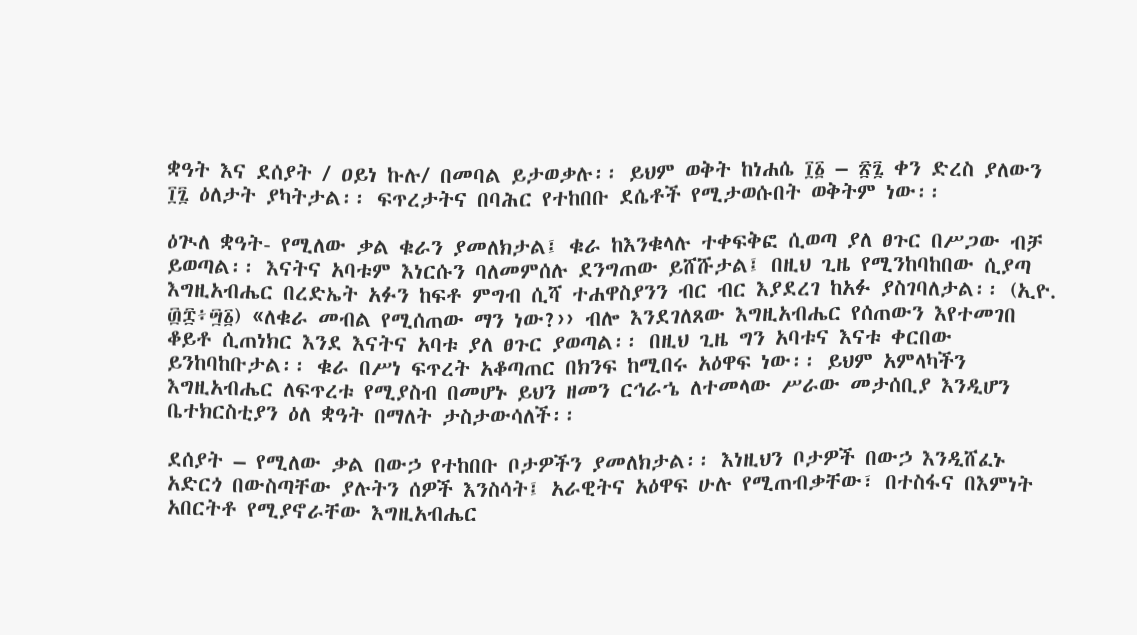ቋዓት እና ደሰያት / ዐይነ ኩሉ/ በመባል ይታወቃሉ፡፡ ይህም ወቅት ከነሐሴ ፲፩ – ፳፯ ቀን ድረስ ያለውን ፲፯ ዕለታት ያካትታል፡፡ ፍጥረታትና በባሕር የተከበቡ ደሴቶች የሚታወሱበት ወቅትም ነው፡፡

ዕጒለ ቋዓት- የሚለው ቃል ቁራን ያመለክታል፤ ቁራ ከእንቁላሉ ተቀፍቅፎ ሲወጣ ያለ ፀጉር በሥጋው ብቻ ይወጣል፡፡ እናትና አባቱም እነርሱን ባለመምሰሉ ደንግጠው ይሸሹታል፤ በዚህ ጊዜ የሚንከባከበው ሲያጣ እግዚአብሔር በረድኤት አፉን ከፍቶ ምግብ ሲሻ ተሐዋስያንን ብር ብር እያደረገ ከአፉ ያስገባለታል፡፡ (ኢዮ. ፴፰፥፵፩) «ለቁራ መብል የሚሰጠው ማን ነው?›› ብሎ እንደገለጸው እግዚአብሔር የሰጠውን እየተመገበ ቆይቶ ሲጠነክር እንደ እናትና አባቱ ያለ ፀጉር ያወጣል፡፡ በዚህ ጊዜ ግን አባቱና እናቱ ቀርበው ይንከባከቡታል፡፡ ቁራ በሥነ ፍጥረት አቆጣጠር በክንፍ ከሚበሩ አዕዋፍ ነው፡፡ ይህም አምላካችን እግዚአብሔር ለፍጥረቱ የሚያስብ በመሆኑ ይህን ዘመን ርኅራኄ ለተመላው ሥራው መታሰቢያ እንዲሆን ቤተክርስቲያን ዕለ ቋዓት በማለት ታስታውሳለች፡፡

ደሰያት – የሚለው ቃል በውኃ የተከበቡ ቦታዎችን ያመለክታል፡፡ እነዚህን ቦታዎች በውኃ እንዲሸፈኑ አድርጎ በውስጣቸው ያሉትን ሰዎች እንስሳት፤ አራዊትና አዕዋፍ ሁሉ የሚጠብቃቸው፣ በተስፋና በእምነት አበርትቶ የሚያኖራቸው እግዚአብሔር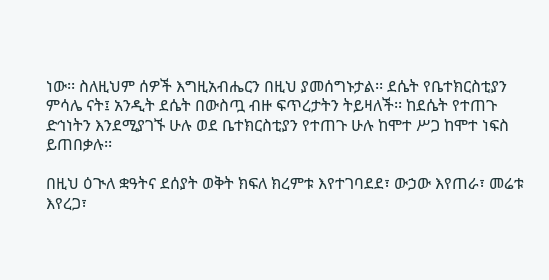ነው፡፡ ስለዚህም ሰዎች እግዚአብሔርን በዚህ ያመሰግኑታል፡፡ ደሴት የቤተክርስቲያን ምሳሌ ናት፤ አንዲት ደሴት በውስጧ ብዙ ፍጥረታትን ትይዛለች፡፡ ከደሴት የተጠጉ ድኅነትን እንደሚያገኙ ሁሉ ወደ ቤተክርስቲያን የተጠጉ ሁሉ ከሞተ ሥጋ ከሞተ ነፍስ ይጠበቃሉ፡፡

በዚህ ዕጒለ ቋዓትና ደሰያት ወቅት ክፍለ ክረምቱ እየተገባደደ፣ ውኃው እየጠራ፣ መሬቱ እየረጋ፣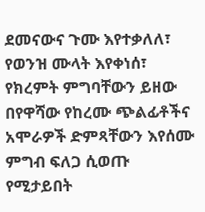ደመናውና ጉሙ እየተቃለለ፣ የወንዝ ሙላት እየቀነሰ፣ የክረምት ምግባቸውን ይዘው በየዋሻው የከረሙ ጭልፊቶችና አሞራዎች ድምጻቸውን እየሰሙ ምግብ ፍለጋ ሲወጡ የሚታይበት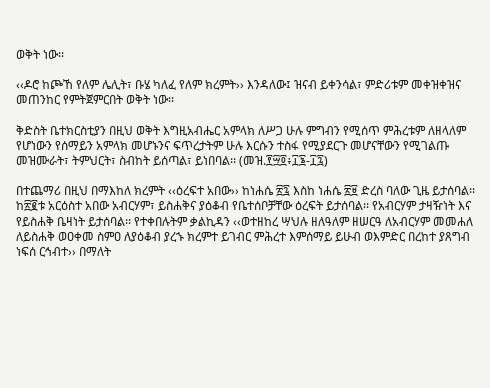ወቅት ነው፡፡

‹‹ዶሮ ከጮኸ የለም ሌሊት፣ ቡሄ ካለፈ የለም ክረምት›› እንዳለው፤ ዝናብ ይቀንሳል፣ ምድሪቱም መቀዝቀዝና መጠንከር የምትጀምርበት ወቅት ነው፡፡

ቅድስት ቤተክርስቲያን በዚህ ወቅት እግዚአብሔር አምላክ ለሥጋ ሁሉ ምግብን የሚሰጥ ምሕረቱም ለዘላለም የሆነውን የሰማይን አምላክ መሆኑንና ፍጥረታትም ሁሉ እርሱን ተስፋ የሚያደርጉ መሆናቸውን የሚገልጡ መዝሙራት፣ ትምህርት፣ ስብከት ይሰጣል፣ ይነበባል፡፡ (መዝ.፻፵፬፥፲፮-፲፯)

በተጨማሪ በዚህ በማእከለ ክረምት ‹‹ዕረፍተ አበው›› ከነሐሴ ፳፯ እስከ ነሐሴ ፳፱ ድረስ ባለው ጊዜ ይታሰባል፡፡ ከ፳፪ቱ አርዕስተ አበው አብርሃም፣ ይስሐቅና ያዕቆብ የቤተሰቦቻቸው ዕረፍት ይታሰባል፡፡ የአብርሃም ታዛዥነት እና የይስሐቅ ቤዛነት ይታሰባል፡፡ የተቀበሉትም ቃልኪዳን ‹‹ወተዘከረ ሣህሉ ዘለዓለም ዘሠርዓ ለአብርሃም መመሐለ ለይስሐቅ ወዐቀመ ስምዐ ለያዕቆብ ያረኁ ክረምተ ይገብር ምሕረተ እምሰማይ ይሁብ ወእምድር በረከተ ያጸግብ ነፍሰ ርኅብተ›› በማለት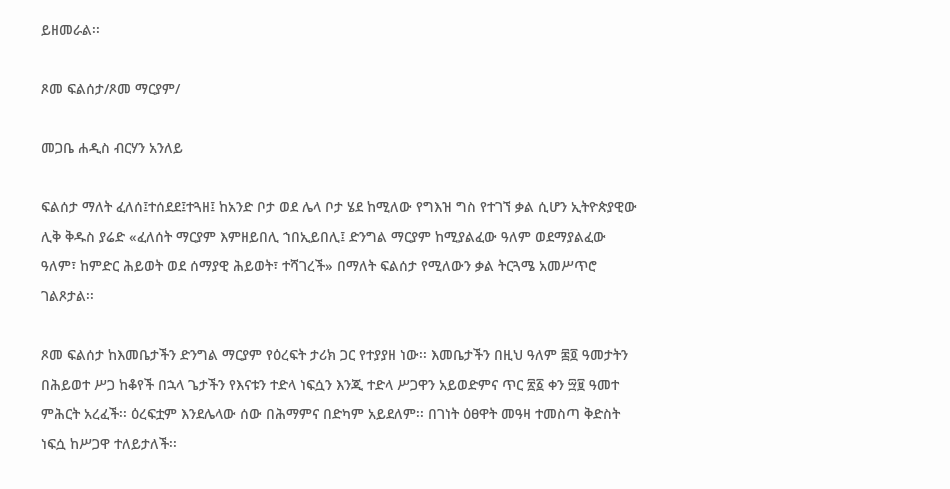ይዘመራል፡፡

ጾመ ፍልሰታ/ጾመ ማርያም/

መጋቤ ሐዲስ ብርሃን አንለይ

ፍልሰታ ማለት ፈለሰ፤ተሰደደ፤ተጓዘ፤ ከአንድ ቦታ ወደ ሌላ ቦታ ሄደ ከሚለው የግእዝ ግስ የተገኘ ቃል ሲሆን ኢትዮጵያዊው ሊቅ ቅዱስ ያሬድ «ፈለሰት ማርያም እምዘይበሊ ኀበኢይበሊ፤ ድንግል ማርያም ከሚያልፈው ዓለም ወደማያልፈው ዓለም፣ ከምድር ሕይወት ወደ ሰማያዊ ሕይወት፣ ተሻገረች» በማለት ፍልሰታ የሚለውን ቃል ትርጓሜ አመሥጥሮ ገልጾታል፡፡

ጾመ ፍልሰታ ከእመቤታችን ድንግል ማርያም የዕረፍት ታሪክ ጋር የተያያዘ ነው፡፡ እመቤታችን በዚህ ዓለም ፷፬ ዓመታትን በሕይወተ ሥጋ ከቆየች በኋላ ጌታችን የእናቱን ተድላ ነፍሷን እንጂ ተድላ ሥጋዋን አይወድምና ጥር ፳፩ ቀን ፵፱ ዓመተ ምሕርት አረፈች፡፡ ዕረፍቷም እንደሌላው ሰው በሕማምና በድካም አይደለም፡፡ በገነት ዕፀዋት መዓዛ ተመስጣ ቅድስት ነፍሷ ከሥጋዋ ተለይታለች፡፡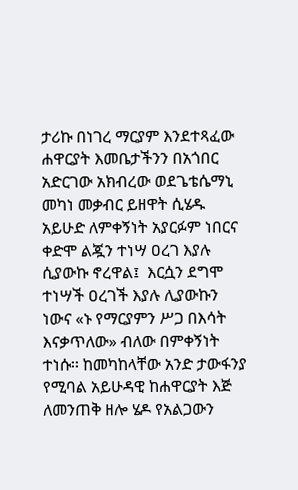ታሪኩ በነገረ ማርያም እንደተጻፈው ሐዋርያት እመቤታችንን በአጎበር አድርገው አክብረው ወደጌቴሴማኒ መካነ መቃብር ይዘዋት ሲሄዱ አይሁድ ለምቀኝነት አያርፉም ነበርና ቀድሞ ልጇን ተነሣ ዐረገ እያሉ ሲያውኩ ኖረዋል፤  እርሷን ደግሞ ተነሣች ዐረገች እያሉ ሊያውኩን ነውና «ኑ የማርያምን ሥጋ በእሳት እናቃጥለው» ብለው በምቀኝነት ተነሱ፡፡ ከመካከላቸው አንድ ታውፋንያ የሚባል አይሁዳዊ ከሐዋርያት እጅ ለመንጠቅ ዘሎ ሄዶ የአልጋውን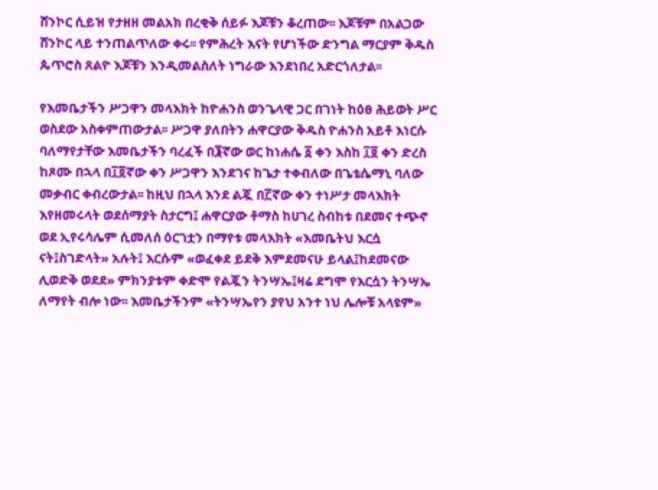ሸንኮር ሲይዝ የታዘዘ መልአክ በረቂቅ ሰይፉ እጆቹን ቆረጠው፡፡ እጆቹም በአልጋው ሸንኮር ላይ ተንጠልጥለው ቀሩ፡፡ የምሕረት እናት የሆነችው ድንግል ማርያም ቅዱስ ጴጥሮስ ጸልዮ እጆቹን እንዲመልስለት ነግራው እንደነበረ አድርጎለታል፡፡

የእመቤታችን ሥጋዋን መላእክት ከዮሐንስ ወንጌላዊ ጋር በገነት ከዕፀ ሕይወት ሥር ወስደው አስቀምጠውታል፡፡ ሥጋዋ ያለበትን ሐዋርያው ቅዱስ ዮሐንስ አይቶ እነርሱ ባለማየታቸው እመቤታችን ባረፈች በ፮ኛው ወር ከነሐሴ ፩ ቀን እስከ ፲፬ ቀን ድረስ ከጾሙ በኋላ በ፲፬ኛው ቀን ሥጋዋን እንደገና ከጌታ ተቀብለው በጌቴሴማኒ ባለው መቃብር ቀብረውታል፡፡ ከዚህ በኋላ እንደ ልጇ በ፫ኛው ቀን ተነሥታ መላእክት እየዘመሩላት ወደሰማያት ስታርግ፤ ሐዋርያው ቶማስ ከሀገረ ስብከቱ በደመና ተጭኖ ወደ ኢየሩሳሌም ሲመለሰ ዕርገቷን በማየቱ መላእክት «እመቤትህ እርሷ ናት፤ስገድላት» አሉት፤ እርሱም «ወፈቀደ ይደቅ እምደመናሁ ይላል፤ከደመናው ሊወድቅ ወደደ» ምክንያቱም ቀድሞ የልጇን ትንሣኤ፤ዛሬ ደግሞ የእርሷን ትንሣኤ ለማየት ብሎ ነው፡፡ እመቤታችንም «ትንሣኤየን ያየህ አንተ ነህ ሌሎቹ አላዩም»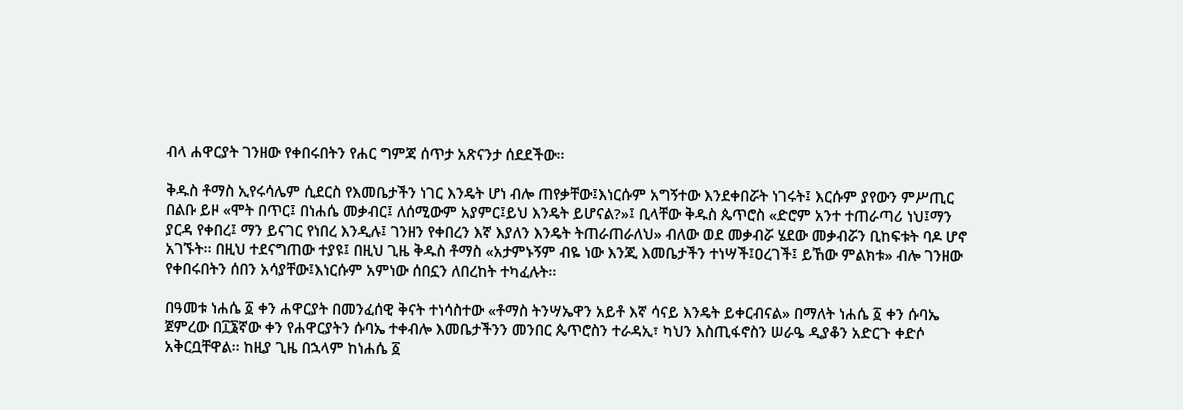ብላ ሐዋርያት ገንዘው የቀበሩበትን የሐር ግምጃ ሰጥታ አጽናንታ ሰደደችው፡፡

ቅዱስ ቶማስ ኢየሩሳሌም ሲደርስ የእመቤታችን ነገር እንዴት ሆነ ብሎ ጠየቃቸው፤እነርሱም አግኝተው እንደቀበሯት ነገሩት፤ እርሱም ያየውን ምሥጢር በልቡ ይዞ «ሞት በጥር፤ በነሐሴ መቃብር፤ ለሰሚውም አያምር፤ይህ እንዴት ይሆናል?»፤ ቢላቸው ቅዱስ ጴጥሮስ «ድሮም አንተ ተጠራጣሪ ነህ፤ማን ያርዳ የቀበረ፤ ማን ይናገር የነበረ እንዲሉ፤ ገንዘን የቀበረን እኛ እያለን እንዴት ትጠራጠራለህ» ብለው ወደ መቃብሯ ሄደው መቃብሯን ቢከፍቱት ባዶ ሆኖ አገኙት፡፡ በዚህ ተደናግጠው ተያዩ፤ በዚህ ጊዜ ቅዱስ ቶማስ «አታምኑኝም ብዬ ነው እንጂ እመቤታችን ተነሣች፤ዐረገች፤ ይኸው ምልክቱ» ብሎ ገንዘው የቀበሩበትን ሰበን አሳያቸው፤እነርሱም አምነው ሰበኗን ለበረከት ተካፈሉት፡፡

በዓመቱ ነሐሴ ፩ ቀን ሐዋርያት በመንፈሰዊ ቅናት ተነሳስተው «ቶማስ ትንሣኤዋን አይቶ እኛ ሳናይ እንዴት ይቀርብናል» በማለት ነሐሴ ፩ ቀን ሱባኤ ጀምረው በ፲፮ኛው ቀን የሐዋርያትን ሱባኤ ተቀብሎ እመቤታችንን መንበር ጴጥሮስን ተራዳኢ፣ ካህን እስጢፋኖስን ሠራዔ ዲያቆን አድርጉ ቀድሶ አቅርቧቸዋል፡፡ ከዚያ ጊዜ በኋላም ከነሐሴ ፩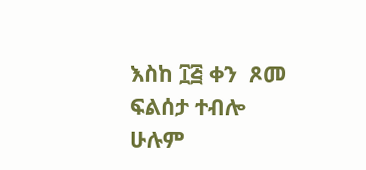እስከ ፲፭ ቀን  ጾመ ፍልሰታ ተብሎ ሁሉም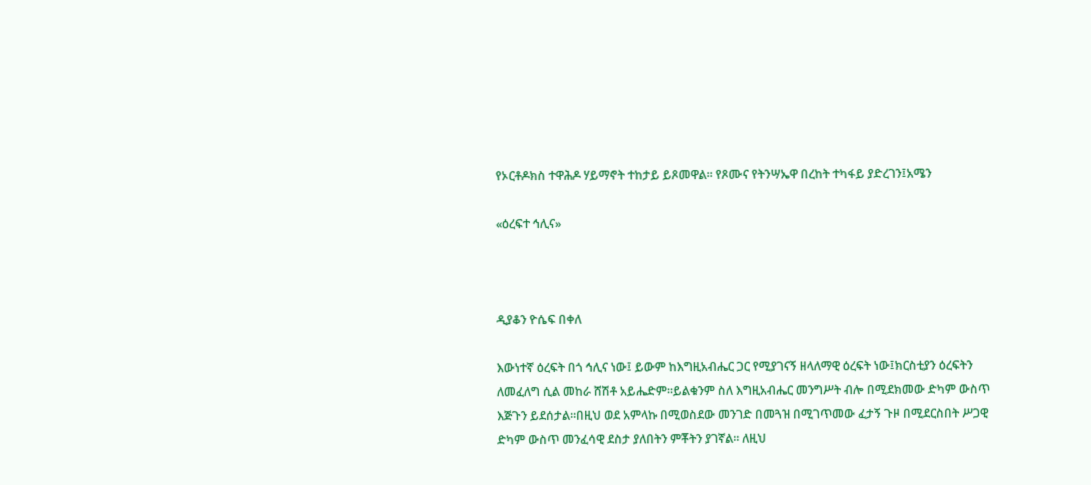የኦርቶዶክስ ተዋሕዶ ሃይማኖት ተከታይ ይጾመዋል፡፡ የጾሙና የትንሣኤዋ በረከት ተካፋይ ያድረገን፤አሜን

«ዕረፍተ ኅሊና»



ዲያቆን ዮሴፍ በቀለ

እውነተኛ ዕረፍት በጎ ኅሊና ነው፤ ይውም ከእግዚአብሔር ጋር የሚያገናኝ ዘላለማዊ ዕረፍት ነው፤ክርስቲያን ዕረፍትን ለመፈለግ ሲል መከራ ሸሽቶ አይሔድም።ይልቁንም ስለ እግዚአብሔር መንግሥት ብሎ በሚደክመው ድካም ውስጥ እጅጉን ይደሰታል።በዚህ ወደ አምላኩ በሚወስደው መንገድ በመጓዝ በሚገጥመው ፈታኝ ጉዞ በሚደርስበት ሥጋዊ ድካም ውስጥ መንፈሳዊ ደስታ ያለበትን ምቾትን ያገኛል። ለዚህ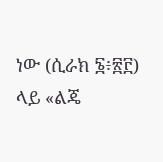ነው (ሲራክ ፮፥፳፫) ላይ «ልጄ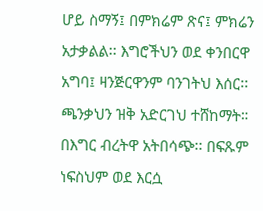ሆይ ስማኝ፤ በምክሬም ጽና፤ ምክሬን አታቃልል፡፡ እግሮችህን ወደ ቀንበርዋ አግባ፤ ዛንጅርዋንም ባንገትህ እሰር፡፡ጫንቃህን ዝቅ አድርገህ ተሸከማት። በእግር ብረትዋ አትበሳጭ፡፡ በፍጹም ነፍስህም ወደ እርሷ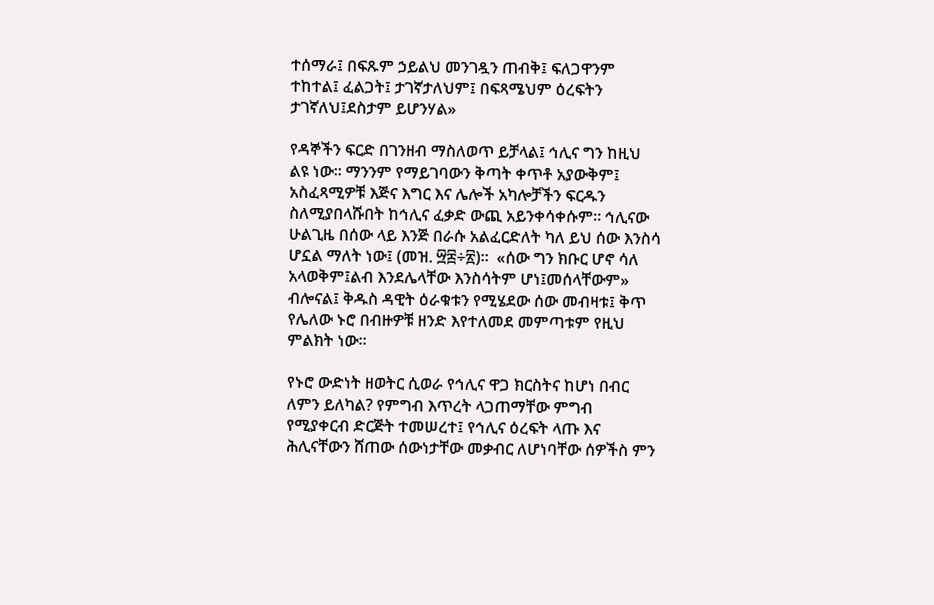ተሰማራ፤ በፍጹም ኃይልህ መንገዷን ጠብቅ፤ ፍለጋዋንም ተከተል፤ ፈልጋት፤ ታገኛታለህም፤ በፍጻሜህም ዕረፍትን ታገኛለህ፤ደስታም ይሆንሃል»

የዳኞችን ፍርድ በገንዘብ ማስለወጥ ይቻላል፤ ኅሊና ግን ከዚህ ልዩ ነው፡፡ ማንንም የማይገባውን ቅጣት ቀጥቶ አያውቅም፤ አስፈጻሚዎቹ እጅና እግር እና ሌሎች አካሎቻችን ፍርዱን ስለሚያበላሹበት ከኅሊና ፈቃድ ውጪ አይንቀሳቀሱም፡፡ ኅሊናው ሁልጊዜ በሰው ላይ እንጅ በራሱ አልፈርድለት ካለ ይህ ሰው እንስሳ ሆኗል ማለት ነው፤ (መዝ. ፵፰÷፳)፡፡  «ሰው ግን ክቡር ሆኖ ሳለ አላወቅም፤ልብ እንደሌላቸው እንስሳትም ሆነ፤መሰላቸውም» ብሎናል፤ ቅዱስ ዳዊት ዕራቁቱን የሚሄደው ሰው መብዛቱ፤ ቅጥ የሌለው ኑሮ በብዙዎቹ ዘንድ እየተለመደ መምጣቱም የዚህ ምልክት ነው፡፡

የኑሮ ውድነት ዘወትር ሲወራ የኅሊና ዋጋ ክርስትና ከሆነ በብር ለምን ይለካል? የምግብ እጥረት ላጋጠማቸው ምግብ የሚያቀርብ ድርጅት ተመሠረተ፤ የኅሊና ዕረፍት ላጡ እና ሕሊናቸውን ሸጠው ሰውነታቸው መቃብር ለሆነባቸው ሰዎችስ ምን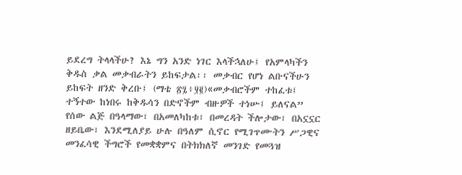ይደረግ ትላላችሁ? እኔ ግን አንድ ነገር እላችኋለሁ፤ የአምላካችን ቅዱስ ቃል መቃብራትን ይከፍታል፡፡ መቃብር የሆነ ልቡናችሁን ይከፍት ዘንድ ቅረቡ፤ (ማቴ ፳፯፥፶፪)«መቃብሮችም ተከፈቱ፤ ተኝተው ከነበሩ ከቅዱሳን በድኖችም ብዙዎች ተነሡ፤ ይለናል” የሰው ልጅ በዓላማው፣ በአመለካከቱ፣ በመረዳት ችሎታው፣ በአኗኗር ዘይቤው፣ እንደሚለያይ ሁሉ በዓለም ሲኖር የሚገጥሙትን ሥጋዊና መንፈሳዊ ችግሮች የመቋቋምና በትክክለኛ መንገድ የመጓዝ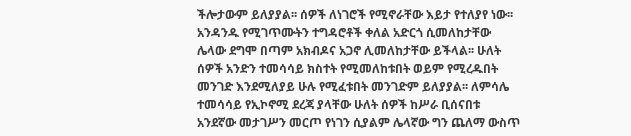ችሎታውም ይለያያል፡፡ ሰዎች ለነገሮች የሚኖራቸው እይታ የተለያየ ነው፡፡ አንዳንዱ የሚገጥሙትን ተግዳሮቶች ቀለል አድርጎ ሲመለከታቸው ሌላው ደግሞ በጣም አክብዶና አጋኖ ሊመለከታቸው ይችላል፡፡ ሁለት ሰዎች አንድን ተመሳሳይ ክስተት የሚመለከቱበት ወይም የሚረዱበት መንገድ እንደሚለያይ ሁሉ የሚፈቱበት መንገድም ይለያያል፡፡ ለምሳሌ ተመሳሳይ የኢኮኖሚ ደረጃ ያላቸው ሁለት ሰዎች ከሥራ ቢሰናበቱ አንደኛው መታገሥን መርጦ የነገን ሲያልም ሌላኛው ግን ጨለማ ውስጥ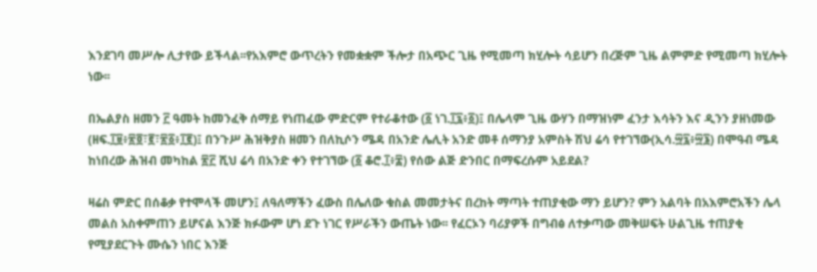እንደገባ መሥሎ ሊታየው ይችላል፡፡የአእምሮ ውጥረትን የመቋቋም ችሎታ በአጭር ጊዜ የሚመጣ ክሂሎት ሳይሆን በረጅም ጊዜ ልምምድ የሚመጣ ክሂሎት ነው፡፡

በኤልያስ ዘመን ፫ ዓመት ከመንፈቅ ሰማይ የነጠፈው ምድርም የተራቆተው (፩ ነገ.፲፯፥፩)፤ በሌላም ጊዜ ውሃን በማዝነም ፈንታ እሳትን እና ዲንን ያዘነመው (ዘፍ.፲፱፥፳፬፣፪፣፳፩፥፲፪)፤ በንጉሥ ሕዝቅያስ ዘመን በለኪሶን ሜዳ በአንድ ሌሊት አንድ መቶ ሰማንያ አምስት ሽህ ሬሳ የተገኘው(ኢሳ.፵፯፥፵፮) በሞዓብ ሜዳ ከነበረው ሕዝብ መካከል ፳፫ ሺህ ሬሳ በአንድ ቀን የተገኘው (፩ ቆሮ.፲፥፰) የሰው ልጅ ድንበር በማፍረሱም አይደል?

ዛሬስ ምድር በሰቆቃ የተሞላች መሆን፤ ለዓለማችን ፈውስ በሌለው ቁስል መመታትና በረከት ማጣት ተጠያቂው ማን ይሆን? ምን አልባት በአእምሮአችን ሌላ መልስ አስቀምጠን ይሆናል እንጅ ክፉውም ሆነ ደጉ ነገር የሥራችን ውጤት ነው፡፡ የፈርኦን ባሪያዎች በግብፅ ለተቃጣው መቅሠፍት ሁልጊዜ ተጠያቂ የሚያደርጉት ሙሴን ነበር እንጅ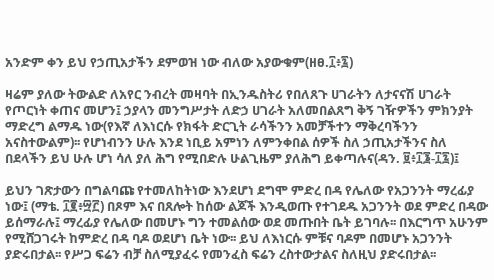አንድም ቀን ይህ የኃጢአታችን ደምወዝ ነው ብለው አያውቁም(ዘፀ.፲፥፯)

ዛሬም ያለው ትውልድ ለአየር ንብረት መዛባት በኢንዱስትሪ የበለጸጉ ሀገራትን ለታናናሽ ሀገራት የጦርነት ቀጠና መሆን፤ ኃያላን መንግሥታት ለድኃ ሀገራት አለመበልጸግ ቅኝ ገዥዎችን ምክንያት ማድረግ ልማዱ ነው(የእኛ ለእነርሱ የክፋት ድርጊት ራሳችንን አመቻችተን ማቅረባችንን አናስተውልም)፡፡ የሆነብንን ሁሉ እንደ ነቢይ አምነን ለምንቀበል ሰዎች ስለ ኃጢአታችንና ስለ በደላችን ይህ ሁሉ ሆነ ሳለ ያለ ሕግ የሚበድሉ ሁልጊዜም ያለሕግ ይቀጣሉና(ዳን. ፱፥፲፮-፲፯)፤

ይህን ገጽታውን በግልባጩ የተመለከትነው እንደሆነ ደግሞ ምድረ በዳ የሌለው የአጋንንት ማረፊያ ነው፤ (ማቴ. ፲፪፥፵፫) በጾም እና በጸሎት ከሰው ልጆች እንዲወጡ የተገደዱ አጋንንት ወደ ምድረ በዳው ይሰማራሉ፤ ማረፊያ የሌለው በመሆኑ ግን ተመልሰው ወደ መጡበት ቤት ይገባሉ፡፡ በእርግጥ አሁንም የሚሸጋገሩት ከምድረ በዳ ባዶ ወደሆነ ቤት ነው፡፡ ይህ ለእነርሱ ምቹና ባዶም በመሆኑ አጋንንት ያድሩበታል፡፡ የሥጋ ፍሬን ብቻ ስለሚያፈሩ የመንፈስ ፍሬን ረስተውታልና ስለዚህ ያድሩበታል፡፡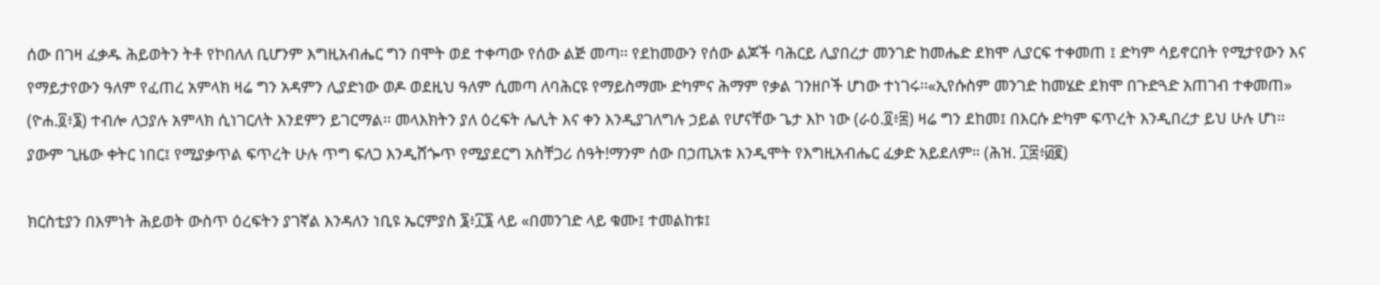ሰው በገዛ ፈቃዱ ሕይወትን ትቶ የኮበለለ ቢሆንም እግዚአብሔር ግን በሞት ወደ ተቀጣው የሰው ልጅ መጣ፡፡ የደከመውን የሰው ልጆች ባሕርይ ሊያበረታ መንገድ ከመሔድ ደክሞ ሊያርፍ ተቀመጠ ፤ ድካም ሳይኖርበት የሚታየውን እና የማይታየውን ዓለም የፈጠረ አምላክ ዛሬ ግን አዳምን ሊያድነው ወዶ ወደዚህ ዓለም ሲመጣ ለባሕርዩ የማይስማሙ ድካምና ሕማም የቃል ገንዘቦች ሆነው ተነገሩ፡፡«ኢየሱስም መንገድ ከመሄድ ደክሞ በጉድጓድ አጠገብ ተቀመጠ» (ዮሐ.፬፥፮) ተብሎ ለኃያሉ አምላክ ሲነገርለት እንደምን ይገርማል፡፡ መላእክትን ያለ ዕረፍት ሌሊት እና ቀን እንዲያገለግሉ ኃይል የሆናቸው ጌታ እኮ ነው (ራዕ.፬፥፰) ዛሬ ግን ደከመ፤ በእርሱ ድካም ፍጥረት እንዲበረታ ይህ ሁሉ ሆነ፡፡ ያውም ጊዜው ቀትር ነበር፤ የሚያቃጥል ፍጥረት ሁሉ ጥግ ፍለጋ እንዲሸጐጥ የሚያደርግ አስቸጋሪ ሰዓት!ማንም ሰው በኃጢአቱ እንዲሞት የእግዚአብሔር ፈቃድ አይደለም። (ሕዝ. ፲፰፥፴፪)

ክርስቲያን በእምነት ሕይወት ውስጥ ዕረፍትን ያገኛል እንዳለን ነቢዩ ኤርምያስ ፮፥፲፮ ላይ «በመንገድ ላይ ቁሙ፤ ተመልከቱ፤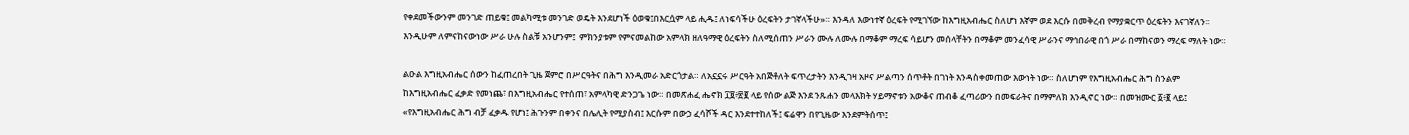የቀደመችውንም መንገድ ጠይቁ፤ መልካሚቱ መንገድ ወዴት እንደሆነች ዕወቁ፤በእርሷም ላይ ሒዱ፤ ለነፍሳችሁ ዕረፍትን ታገኛላችሁ»። እንዳለ እውነተኛ ዕረፍት የሚገኘው ከእግዚአብሔር ስለሆነ እኛም ወደ እርሱ በመቅረብ የማያቋርጥ ዕረፍትን እናገኛለን፡፡ እንዲሁም ለምናከናውነው ሥራ ሁሉ ስልቹ አንሆንም፤  ምክንያቱም የምናመልከው አምላክ ዘለዓማዊ ዕረፍትን ስለሚሰጠን ሥራን ሙሉ ለሙሉ በማቆም ማረፍ ሳይሆን መሰላቸትን በማቆም መንፈሳዊ ሥራንና ማኅበራዊ በጎ ሥራ በማከናወን ማረፍ ማለት ነው።

ልዑል እግዚአብሔር ሰውን ከፈጠረበት ጊዜ ጀምሮ በሥርዓትና በሕግ እንዲመራ አድርጎታል። ለአኗኗሩ ሥርዓት አበጅቶለት ፍጥረታትን እንዲገዛ አዞና ሥልጣን ሰጥቶት በገነት እንዳስቀመጠው እውነት ነው። ስለሆነም የእግዚአብሔር ሕግ ስንልም ከእግዚአብሔር ፈቃድ የመነጨ፣ በእግዚአብሔር የተሰጠ፣ አምላካዊ ድንጋጌ ነው። በመጽሐፈ ሔኖክ ፲፱፥፳፪ ላይ የሰው ልጅ እንደ ንጹሐን መላእክት ሃይማኖቱን አውቆና ጠብቆ ፈጣሪውን በመፍራትና በማምለክ እንዲኖር ነው። በመዝሙር ፩፥፪ ላይ፤ «የእግዚአብሔር ሕግ ብቻ ፈቃዱ የሆነ፤ ሕጉንም በቀንና በሌሊት የሚያስብ፤ እርሱም በውኃ ፈሳሾች ዳር እንደተተከለች፤ ፍሬዋን በየጊዜው እንደምትሰጥ፤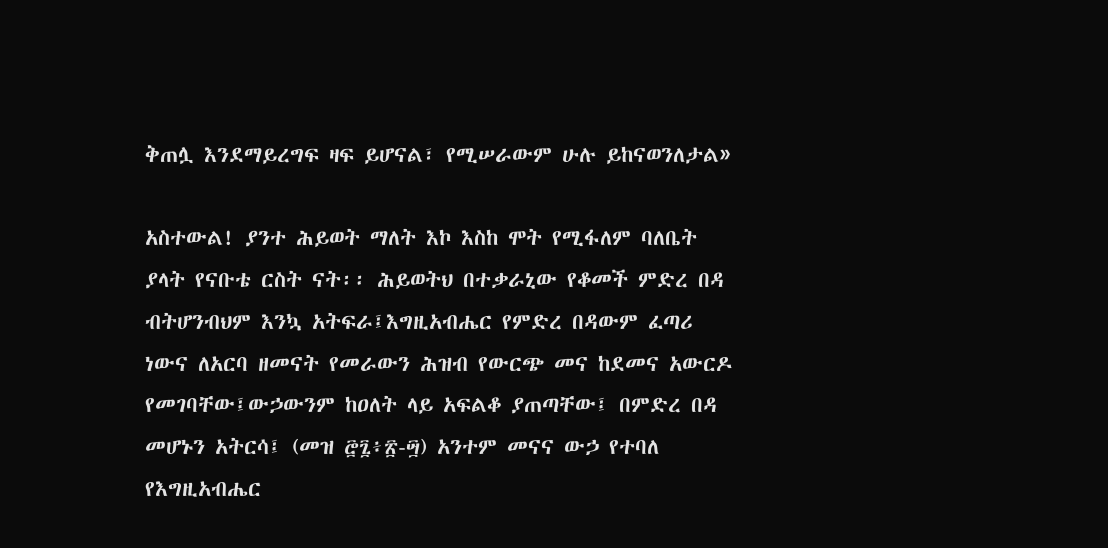ቅጠሏ እንደማይረግፍ ዛፍ ይሆናል፣ የሚሠራውም ሁሉ ይከናወንለታል»

አስተውል! ያንተ ሕይወት ማለት እኮ እስከ ሞት የሚፋለም ባለቤት ያላት የናቡቴ ርስት ናት፡፡ ሕይወትህ በተቃራኒው የቆመች ምድረ በዳ ብትሆንብህም እንኳ አትፍራ፤እግዚአብሔር የምድረ በዳውም ፈጣሪ ነውና ለአርባ ዘመናት የመራውን ሕዝብ የውርጭ መና ከደመና አውርዶ የመገባቸው፤ውኃውንም ከዐለት ላይ አፍልቆ ያጠጣቸው፤ በምድረ በዳ መሆኑን አትርሳ፤ (መዝ ፸፯፥፳-፵) አንተም መናና ውኃ የተባለ የእግዚአብሔር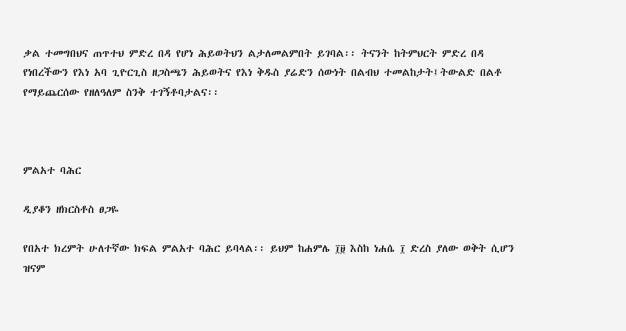ቃል ተመግበህና ጠጥተህ ምድረ በዳ የሆነ ሕይወትህን ልታለመልምበት ይገባል፡፡ ትናንት ከትምህርት ምድረ በዳ የነበረችውን የእነ አባ ጊዮርጊስ ዘጋስጫን ሕይወትና የእነ ቅዱስ ያሬድን ሰውነት በልብህ ተመልከታት፤ትውልድ በልቶ የማይጨርሰው የዘለዓለም ስንቅ ተገኝቶባታልና፡፡



ምልአተ ባሕር

ዲያቆን ዘክርስቶስ ፀጋዬ

የበአተ ክረምት ሁለተኛው ክፍል ምልአተ ባሕር ይባላል፡፡ ይህም ከሐምሌ ፲፱ እስከ ነሐሴ ፲ ድረስ ያለው ወቅት ሲሆን ዝናም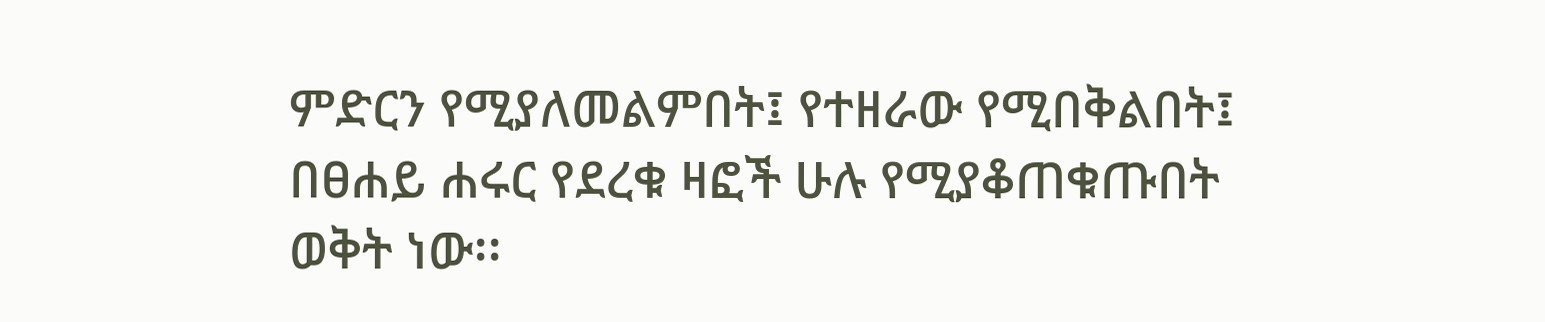ምድርን የሚያለመልምበት፤ የተዘራው የሚበቅልበት፤ በፀሐይ ሐሩር የደረቁ ዛፎች ሁሉ የሚያቆጠቁጡበት ወቅት ነው፡፡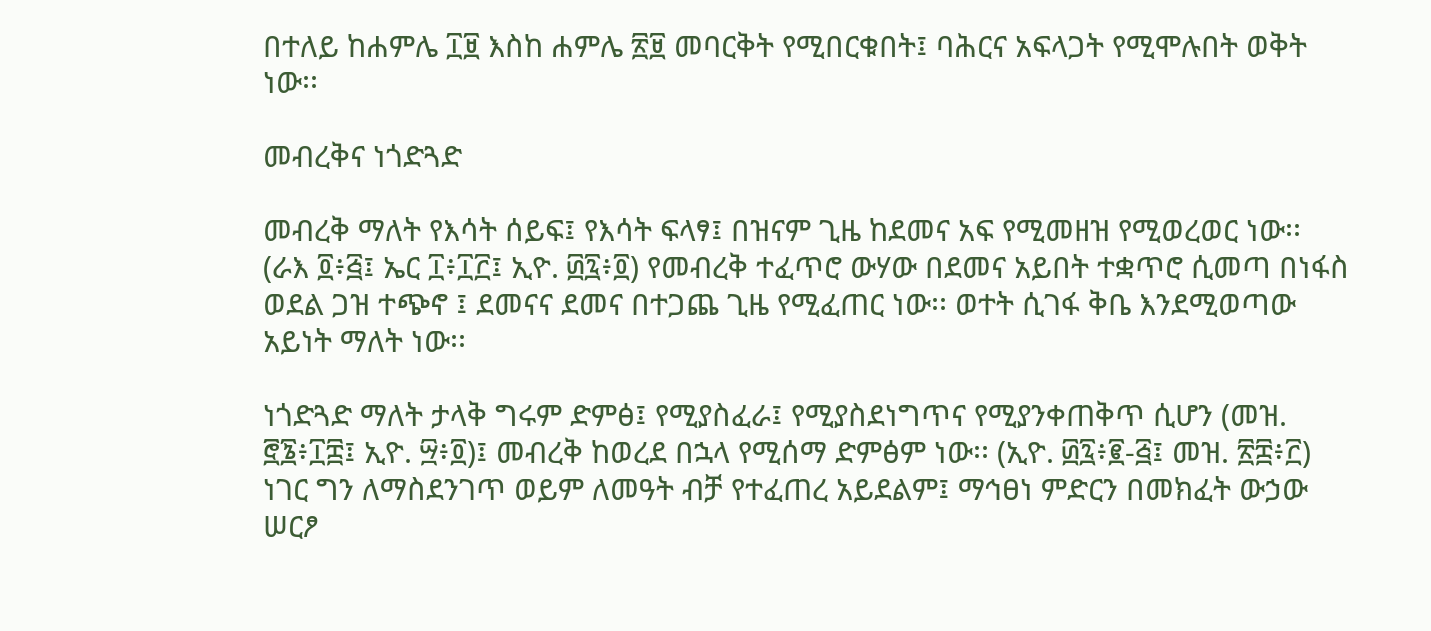በተለይ ከሐምሌ ፲፱ እስከ ሐምሌ ፳፱ መባርቅት የሚበርቁበት፤ ባሕርና አፍላጋት የሚሞሉበት ወቅት ነው፡፡

መብረቅና ነጎድጓድ

መብረቅ ማለት የእሳት ሰይፍ፤ የእሳት ፍላፃ፤ በዝናም ጊዜ ከደመና አፍ የሚመዘዝ የሚወረወር ነው፡፡ (ራእ ፬፥፭፤ ኤር ፲፥፲፫፤ ኢዮ. ፴፯፥፬) የመብረቅ ተፈጥሮ ውሃው በደመና አይበት ተቋጥሮ ሲመጣ በነፋስ ወደል ጋዝ ተጭኖ ፤ ደመናና ደመና በተጋጨ ጊዜ የሚፈጠር ነው፡፡ ወተት ሲገፋ ቅቤ እንደሚወጣው አይነት ማለት ነው፡፡

ነጎድጓድ ማለት ታላቅ ግሩም ድምፅ፤ የሚያስፈራ፤ የሚያስደነግጥና የሚያንቀጠቅጥ ሲሆን (መዝ. ፸፮፥፲፰፤ ኢዮ. ፵፥፬)፤ መብረቅ ከወረደ በኋላ የሚሰማ ድምፅም ነው፡፡ (ኢዮ. ፴፯፥፪-፭፤ መዝ. ፳፰፥፫) ነገር ግን ለማስደንገጥ ወይም ለመዓት ብቻ የተፈጠረ አይደልም፤ ማኅፀነ ምድርን በመክፈት ውኃው ሠርፆ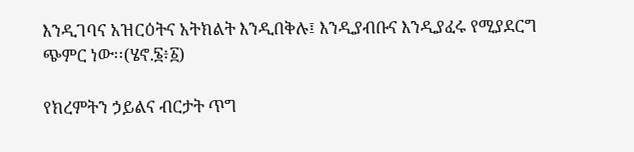እንዲገባና አዝርዕትና አትክልት እንዲበቅሉ፤ እንዲያብቡና እንዲያፈሩ የሚያደርግ ጭምር ነው፡፡(ሄኖ.፮፥፩)

የክረምትን ኃይልና ብርታት ጥግ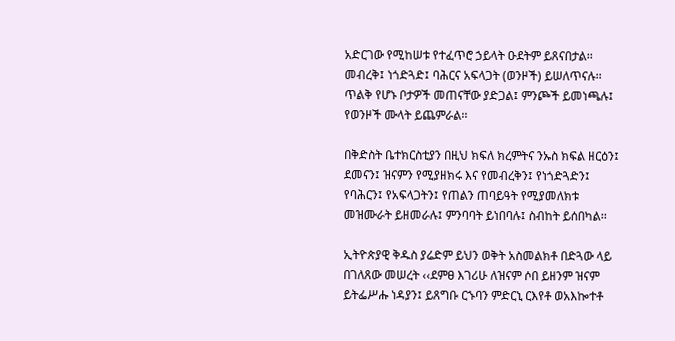አድርገው የሚከሠቱ የተፈጥሮ ኃይላት ዑደትም ይጸናበታል፡፡ መብረቅ፤ ነጎድጓድ፤ ባሕርና አፍላጋት (ወንዞች) ይሠለጥናሉ፡፡ጥልቅ የሆኑ ቦታዎች መጠናቸው ያድጋል፤ ምንጮች ይመነጫሉ፤  የወንዞች ሙላት ይጨምራል፡፡

በቅድስት ቤተክርስቲያን በዚህ ክፍለ ክረምትና ንኡስ ክፍል ዘርዕን፤ ደመናን፤ ዝናምን የሚያዘክሩ እና የመብረቅን፤ የነጎድጓድን፤ የባሕርን፤ የአፍላጋትን፤ የጠልን ጠባይዓት የሚያመለክቱ መዝሙራት ይዘመራሉ፤ ምንባባት ይነበባሉ፤ ስብከት ይሰበካል፡፡

ኢትዮጵያዊ ቅዱስ ያሬድም ይህን ወቅት አስመልክቶ በድጓው ላይ በገለጸው መሠረት ‹‹ደምፀ እገሪሁ ለዝናም ሶበ ይዘንም ዝናም ይትፌሥሑ ነዳያን፤ ይጸግቡ ርኁባን ምድርኒ ርእየቶ ወአእኰተቶ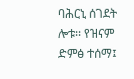ባሕርኒ ሰገደት ሎቱ፡፡ የዝናም ድምፅ ተሰማ፤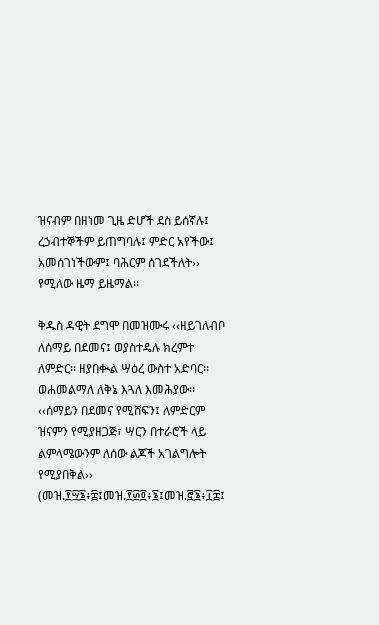ዝናብም በዘነመ ጊዜ ድሆች ደስ ይሰኛሉ፤ ረኃብተኞችም ይጠግባሉ፤ ምድር አየችው፤ አመሰገነችውም፤ ባሕርም ሰገደችለት›› የሚለው ዜማ ይዜማል፡፡

ቅዱስ ዳዊት ደግሞ በመዝሙሩ ‹‹ዘይገለብቦ ለሰማይ በደመና፤ ወያስተዴሉ ክረምተ ለምድር፡፡ ዘያበቊል ሣዕረ ውስተ አድባር፡፡ ወሐመልማለ ለቅኔ እጓለ እመሕያው፡፡ ‹‹ሰማይን በደመና የሚሸፍን፤ ለምድርም ዝናምን የሚያዘጋጅ፣ ሣርን በተራሮች ላይ ልምላሜውንም ለሰው ልጆች አገልግሎት የሚያበቅል›› (መዝ.፻፵፮፥፰፤መዝ.፻፴፬፥፮፤መዝ.፸፮፥፲፰፤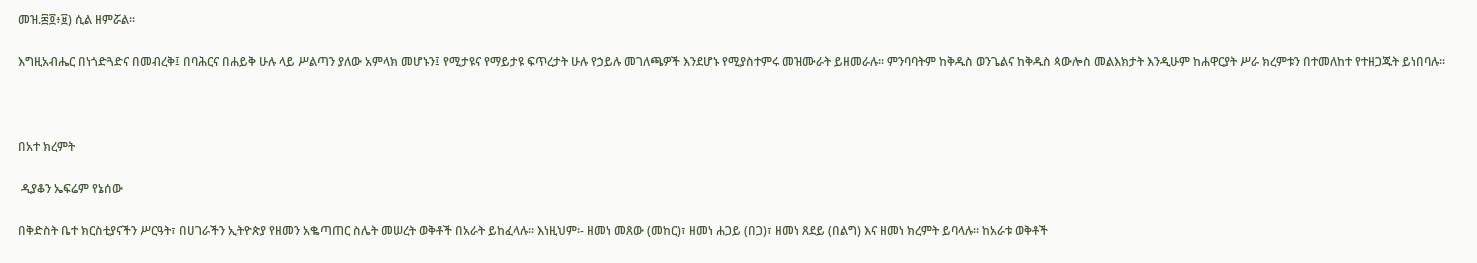መዝ.፷፬፥፱) ሲል ዘምሯል፡፡

እግዚአብሔር በነጎድጓድና በመብረቅ፤ በባሕርና በሐይቅ ሁሉ ላይ ሥልጣን ያለው አምላክ መሆኑን፤ የሚታዩና የማይታዩ ፍጥረታት ሁሉ የኃይሉ መገለጫዎች እንደሆኑ የሚያስተምሩ መዝሙራት ይዘመራሉ፡፡ ምንባባትም ከቅዱስ ወንጌልና ከቅዱስ ጳውሎስ መልእክታት እንዲሁም ከሐዋርያት ሥራ ክረምቱን በተመለከተ የተዘጋጁት ይነበባሉ፡፡



በአተ ክረምት

 ዲያቆን ኤፍሬም የኔሰው

በቅድስት ቤተ ክርስቲያናችን ሥርዓት፣ በሀገራችን ኢትዮጵያ የዘመን አቈጣጠር ስሌት መሠረት ወቅቶች በአራት ይከፈላሉ፡፡ እነዚህም፡- ዘመነ መጸው (መከር)፣ ዘመነ ሐጋይ (በጋ)፣ ዘመነ ጸደይ (በልግ) እና ዘመነ ክረምት ይባላሉ፡፡ ከአራቱ ወቅቶች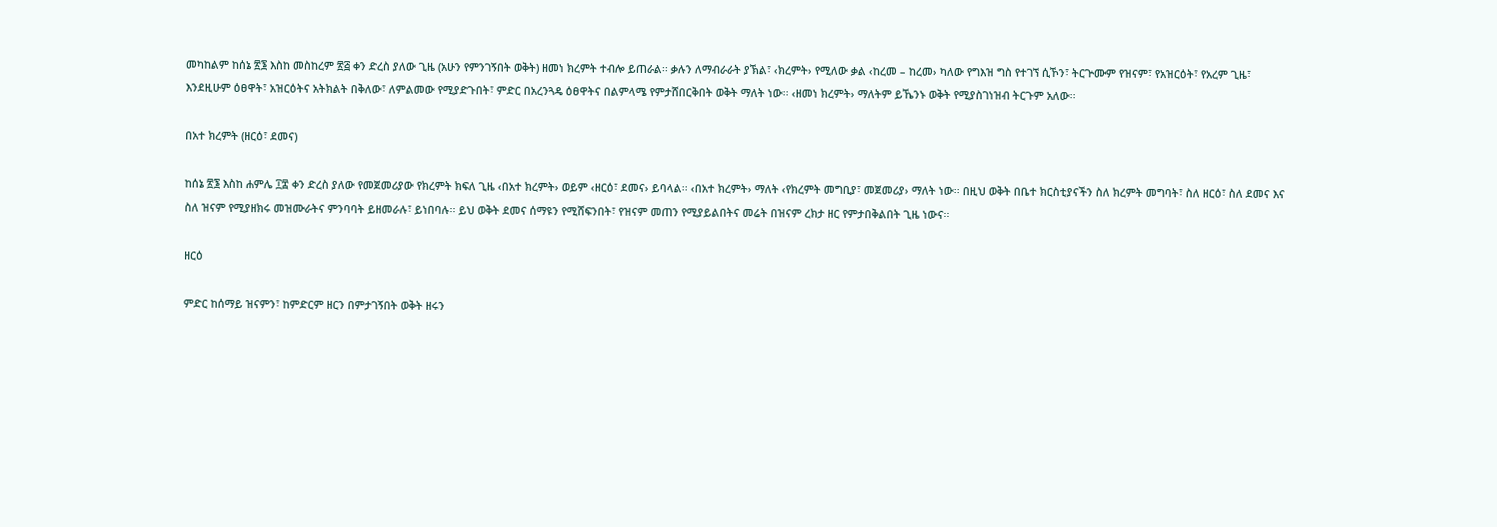መካከልም ከሰኔ ፳፮ እስከ መስከረም ፳፭ ቀን ድረስ ያለው ጊዜ (አሁን የምንገኝበት ወቅት) ዘመነ ክረምት ተብሎ ይጠራል፡፡ ቃሉን ለማብራራት ያኽል፣ ‹ክረምት› የሚለው ቃል ‹ከረመ – ከረመ› ካለው የግእዝ ግስ የተገኘ ሲኾን፣ ትርጕሙም የዝናም፣ የአዝርዕት፣ የአረም ጊዜ፣ እንደዚሁም ዕፀዋት፣ አዝርዕትና አትክልት በቅለው፣ ለምልመው የሚያድጉበት፣ ምድር በአረንጓዴ ዕፀዋትና በልምላሜ የምታሸበርቅበት ወቅት ማለት ነው፡፡ ‹ዘመነ ክረምት› ማለትም ይኼንኑ ወቅት የሚያስገነዝብ ትርጉም አለው፡፡

በአተ ክረምት (ዘርዕ፣ ደመና)

ከሰኔ ፳፮ እስከ ሐምሌ ፲፰ ቀን ድረስ ያለው የመጀመሪያው የክረምት ክፍለ ጊዜ ‹በአተ ክረምት› ወይም ‹ዘርዕ፣ ደመና› ይባላል፡፡ ‹በአተ ክረምት› ማለት ‹የክረምት መግቢያ፣ መጀመሪያ› ማለት ነው፡፡ በዚህ ወቅት በቤተ ክርስቲያናችን ስለ ክረምት መግባት፣ ስለ ዘርዕ፣ ስለ ደመና እና ስለ ዝናም የሚያዘክሩ መዝሙራትና ምንባባት ይዘመራሉ፣ ይነበባሉ፡፡ ይህ ወቅት ደመና ሰማዩን የሚሸፍንበት፣ የዝናም መጠን የሚያይልበትና መሬት በዝናም ረክታ ዘር የምታበቅልበት ጊዜ ነውና፡፡

ዘርዕ

ምድር ከሰማይ ዝናምን፣ ከምድርም ዘርን በምታገኝበት ወቅት ዘሩን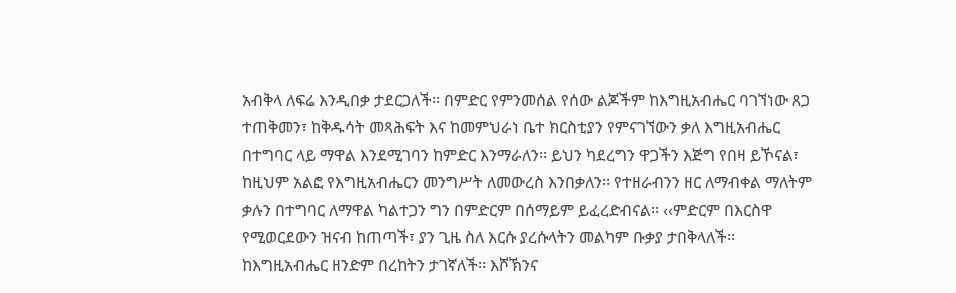አብቅላ ለፍሬ እንዲበቃ ታደርጋለች፡፡ በምድር የምንመሰል የሰው ልጆችም ከእግዚአብሔር ባገኘነው ጸጋ ተጠቅመን፣ ከቅዱሳት መጻሕፍት እና ከመምህራነ ቤተ ክርስቲያን የምናገኘውን ቃለ እግዚአብሔር በተግባር ላይ ማዋል እንደሚገባን ከምድር እንማራለን፡፡ ይህን ካደረግን ዋጋችን እጅግ የበዛ ይኾናል፣ ከዚህም አልፎ የእግዚአብሔርን መንግሥት ለመውረስ እንበቃለን፡፡ የተዘራብንን ዘር ለማብቀል ማለትም ቃሉን በተግባር ለማዋል ካልተጋን ግን በምድርም በሰማይም ይፈረድብናል፡፡ ‹‹ምድርም በእርስዋ የሚወርደውን ዝናብ ከጠጣች፣ ያን ጊዜ ስለ እርሱ ያረሱላትን መልካም ቡቃያ ታበቅላለች፡፡ ከእግዚአብሔር ዘንድም በረከትን ታገኛለች፡፡ እሾኽንና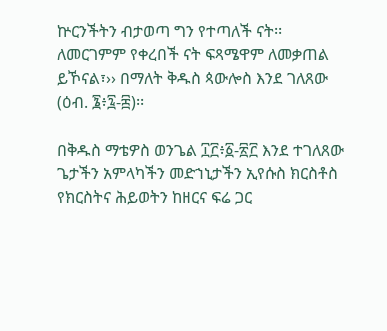ኵርንችትን ብታወጣ ግን የተጣለች ናት፡፡ ለመርገምም የቀረበች ናት ፍጻሜዋም ለመቃጠል ይኾናል፣›› በማለት ቅዱስ ጳውሎስ እንደ ገለጸው (ዕብ. ፮፥፯-፰)፡፡

በቅዱስ ማቴዎስ ወንጌል ፲፫፥፩-፳፫ እንደ ተገለጸው ጌታችን አምላካችን መድኀኒታችን ኢየሱስ ክርስቶስ የክርስትና ሕይወትን ከዘርና ፍሬ ጋር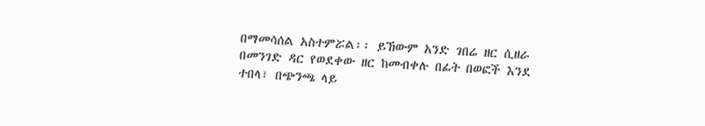በማመሳሰል አስተምሯል፡፡ ይኸውም አንድ ገበሬ ዘር ሲዘራ በመንገድ ዳር የወደቀው ዘር ከመብቀሉ በፊት በወፎች እንደ ተበላ፣ በጭንጫ ላይ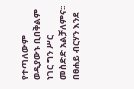የተጣለውም ወዲያውኑ ቢበቅልም ነገር ግን ሥር መስድድ አልቻለምና፡፡ በፀሐይ ብርሃን እንደ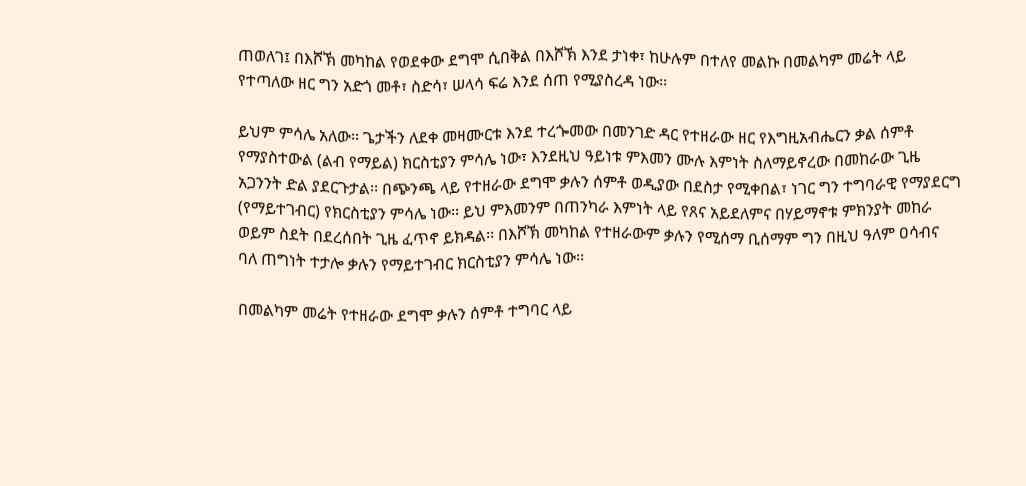ጠወለገ፤ በእሾኽ መካከል የወደቀው ደግሞ ሲበቅል በእሾኽ እንደ ታነቀ፣ ከሁሉም በተለየ መልኩ በመልካም መሬት ላይ የተጣለው ዘር ግን አድጎ መቶ፣ ስድሳ፣ ሠላሳ ፍሬ እንደ ሰጠ የሚያስረዳ ነው፡፡

ይህም ምሳሌ አለው፡፡ ጌታችን ለደቀ መዛሙርቱ እንደ ተረጐመው በመንገድ ዳር የተዘራው ዘር የእግዚአብሔርን ቃል ሰምቶ የማያስተውል (ልብ የማይል) ክርስቲያን ምሳሌ ነው፣ እንደዚህ ዓይነቱ ምእመን ሙሉ እምነት ስለማይኖረው በመከራው ጊዜ አጋንንት ድል ያደርጉታል፡፡ በጭንጫ ላይ የተዘራው ደግሞ ቃሉን ሰምቶ ወዲያው በደስታ የሚቀበል፣ ነገር ግን ተግባራዊ የማያደርግ (የማይተገብር) የክርስቲያን ምሳሌ ነው፡፡ ይህ ምእመንም በጠንካራ እምነት ላይ የጸና አይደለምና በሃይማኖቱ ምክንያት መከራ ወይም ስደት በደረሰበት ጊዜ ፈጥኖ ይክዳል፡፡ በእሾኽ መካከል የተዘራውም ቃሉን የሚሰማ ቢሰማም ግን በዚህ ዓለም ዐሳብና ባለ ጠግነት ተታሎ ቃሉን የማይተገብር ክርስቲያን ምሳሌ ነው፡፡

በመልካም መሬት የተዘራው ደግሞ ቃሉን ሰምቶ ተግባር ላይ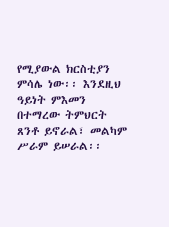የሚያውል ክርስቲያን ምሳሌ ነው፡፡ እንደዚህ ዓይነት ምእመን በተማረው ትምህርት ጸንቶ ይኖራል፣ መልካም ሥራም ይሠራል፡፡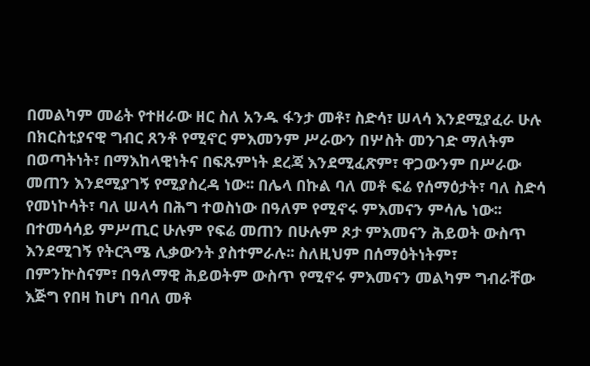በመልካም መሬት የተዘራው ዘር ስለ አንዱ ፋንታ መቶ፣ ስድሳ፣ ሠላሳ እንደሚያፈራ ሁሉ በክርስቲያናዊ ግብር ጸንቶ የሚኖር ምእመንም ሥራውን በሦስት መንገድ ማለትም በወጣትነት፣ በማእከላዊነትና በፍጹምነት ደረጃ እንደሚፈጽም፣ ዋጋውንም በሥራው መጠን እንደሚያገኝ የሚያስረዳ ነው፡፡ በሌላ በኩል ባለ መቶ ፍሬ የሰማዕታት፣ ባለ ስድሳ የመነኮሳት፣ ባለ ሠላሳ በሕግ ተወስነው በዓለም የሚኖሩ ምእመናን ምሳሌ ነው፡፡ በተመሳሳይ ምሥጢር ሁሉም የፍሬ መጠን በሁሉም ጾታ ምእመናን ሕይወት ውስጥ እንደሚገኝ የትርጓሜ ሊቃውንት ያስተምራሉ፡፡ ስለዚህም በሰማዕትነትም፣ በምንኵስናም፣ በዓለማዊ ሕይወትም ውስጥ የሚኖሩ ምእመናን መልካም ግብራቸው እጅግ የበዛ ከሆነ በባለ መቶ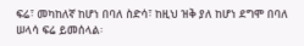ፍሬ፣ መካከለኛ ከሆነ በባለ ስድሳ፣ ከዚህ ዝቅ ያለ ከሆነ ደግሞ በባለ ሠላሳ ፍሬ ይመሰላል፡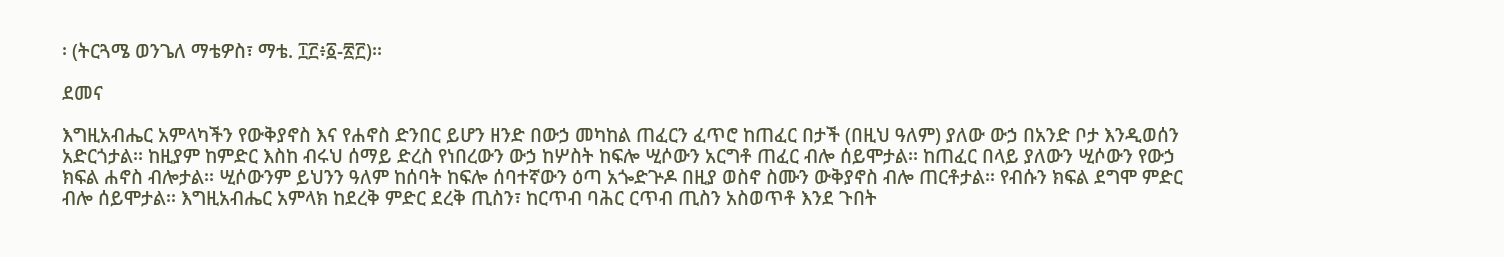፡ (ትርጓሜ ወንጌለ ማቴዎስ፣ ማቴ. ፲፫፥፩-፳፫)፡፡

ደመና

እግዚአብሔር አምላካችን የውቅያኖስ እና የሐኖስ ድንበር ይሆን ዘንድ በውኃ መካከል ጠፈርን ፈጥሮ ከጠፈር በታች (በዚህ ዓለም) ያለው ውኃ በአንድ ቦታ እንዲወሰን አድርጎታል፡፡ ከዚያም ከምድር እስከ ብሩህ ሰማይ ድረስ የነበረውን ውኃ ከሦስት ከፍሎ ሢሶውን አርግቶ ጠፈር ብሎ ሰይሞታል፡፡ ከጠፈር በላይ ያለውን ሢሶውን የውኃ ክፍል ሐኖስ ብሎታል፡፡ ሢሶውንም ይህንን ዓለም ከሰባት ከፍሎ ሰባተኛውን ዕጣ አጐድጕዶ በዚያ ወስኖ ስሙን ውቅያኖስ ብሎ ጠርቶታል፡፡ የብሱን ክፍል ደግሞ ምድር ብሎ ሰይሞታል፡፡ እግዚአብሔር አምላክ ከደረቅ ምድር ደረቅ ጢስን፣ ከርጥብ ባሕር ርጥብ ጢስን አስወጥቶ እንደ ጉበት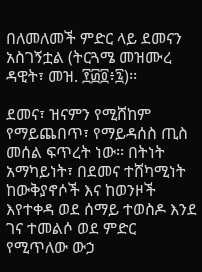በለመለመች ምድር ላይ ደመናን አስገኝቷል (ትርጓሜ መዝሙረ ዳዊት፣ መዝ. ፻፴፬፥፯)፡፡

ደመና፣ ዝናምን የሚሸከም የማይጨበጥ፣ የማይዳሰስ ጢስ መሰል ፍጥረት ነው፡፡ በትነት አማካይነት፣ በደመና ተሸካሚነት ከውቅያኖሶች እና ከወንዞች እየተቀዳ ወደ ሰማይ ተወስዶ እንደ ገና ተመልሶ ወደ ምድር የሚጥለው ውኃ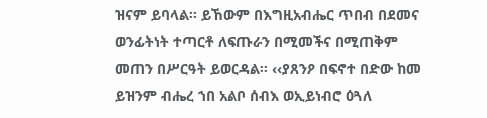ዝናም ይባላል፡፡ ይኸውም በእግዚአብሔር ጥበብ በደመና ወንፊትነት ተጣርቶ ለፍጡራን በሚመችና በሚጠቅም መጠን በሥርዓት ይወርዳል፡፡ ‹‹ያጸንዖ በፍኖተ በድው ከመ ይዝንም ብሔረ ኀበ አልቦ ሰብእ ወኢይነብሮ ዕጓለ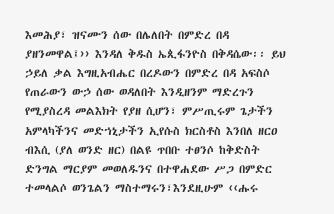እመሕያ፣ ዝናሙን ሰው በሌለበት በምድረ በዳ ያዘንመዋል፤›› እንዳለ ቅዱስ ኤጲፋንዮስ በቅዳሴው፡፡ ይህ ኃይለ ቃል እግዚአብሔር በረዶውን በምድረ በዳ አፍስሶ የጠራውን ውኃ ሰው ወዳለበት እንዲዘንም ማድረጉን የሚያስረዳ መልእክት የያዘ ሲሆን፣ ምሥጢሩም ጌታችን አምላካችንና መድኀኒታችን ኢየሱስ ክርስቶስ እንበለ ዘርዐ ብእሲ (ያለ ወንድ ዘር) በልዩ ጥበቡ ተፀንሶ ከቅድስት ድንግል ማርያም መወለዱንና በተዋሐደው ሥጋ በምድር ተመላልሶ ወንጌልን ማስተማሩን፣እንደዚሁም ‹‹ሑሩ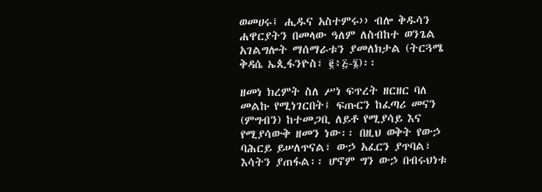ወመሀሩ፤ ሒዱና አስተምሩ›› ብሎ ቅዱሳን ሐዋርያትን በመላው ዓለም ለስብከተ ወንጌል አገልግሎት ማሰማራቱን ያመለክታል (ትርጓሜ ቅዳሴ ኤጲፋንዮስ፣ ፪፥፭-፮)፡፡

ዘመነ ክረምት ስለ ሥነ ፍጥረት ዘርዘር ባለ መልኩ የሚነገርበት፤ ፍጡርን ከፈጣሪ መናን (ምግብን) ከተመጋቢ ለይቶ የሚያሳይ እና የሚያሳውቅ ዘመን ነው፡፡ በዚህ ወቅት የውኃ ባሕርይ ይሠለጥናል፣ ውኃ አፈርን ያጥባል፣ እሳትን ያጠፋል፡፡ ሆኖም ግን ውኃ በብሩህነቱ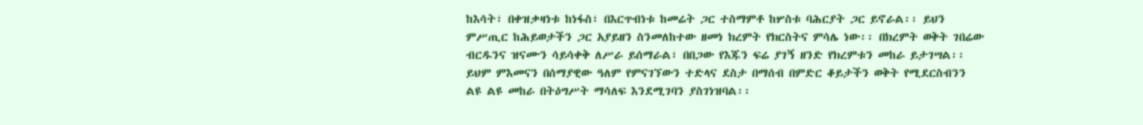ከእሳት፣ በቀዝቃዛነቱ ከነፋስ፣ በእርጥብነቱ ከመሬት ጋር ተስማምቶ ከሦስቱ ባሕርያት ጋር ይኖራል፡፡ ይህን ምሥጢር ከሕይወታችን ጋር አያይዘን ስንመለከተው ዘመነ ክረምት የክርስትና ምሳሌ ነው፡፡ በክረምት ወቅት ገበሬው ብርዱንና ዝናሙን ሳይሳቀቅ ለሥራ ይሰማራል፣ በበጋው የእጁን ፍሬ ያገኝ ዘንድ የክረምቱን መከራ ይታገሣል፡፡ ይህም ምእመናን በሰማያዊው ዓለም የምናገኘውን ተድላና ደስታ በማሰብ በምድር ቆይታችን ወቅት የሚደርስብንን ልዩ ልዩ መከራ በትዕግሥት ማሳለፍ እንደሚገባን ያስገነዝባል፡፡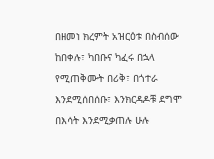በዘመነ ክረምት አዝርዕቱ በስብሰው ከበቀሉ፣ ካበቡና ካፈሩ በኋላ የሚጠቅሙት በሪቅ፣ በጎተራ እንደሚሰበሰቡ፣ እንክርዳዶቹ ደግሞ በእሳት እንደሚቃጠሉ ሁሉ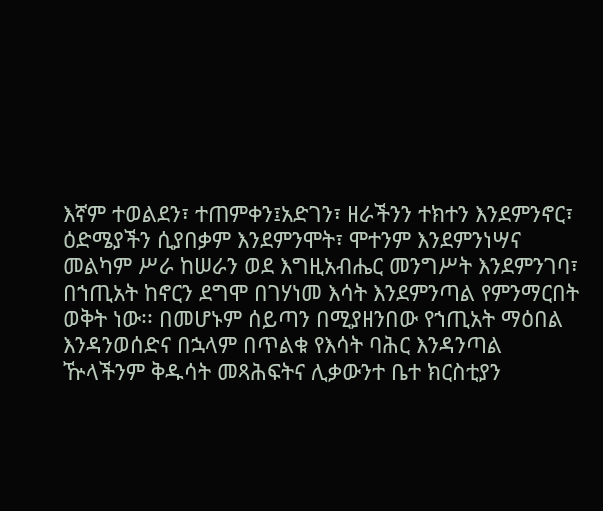እኛም ተወልደን፣ ተጠምቀን፤አድገን፣ ዘራችንን ተክተን እንደምንኖር፣ ዕድሜያችን ሲያበቃም እንደምንሞት፣ ሞተንም እንደምንነሣና መልካም ሥራ ከሠራን ወደ እግዚአብሔር መንግሥት እንደምንገባ፣ በኀጢአት ከኖርን ደግሞ በገሃነመ እሳት እንደምንጣል የምንማርበት ወቅት ነው፡፡ በመሆኑም ሰይጣን በሚያዘንበው የኀጢአት ማዕበል እንዳንወሰድና በኋላም በጥልቁ የእሳት ባሕር እንዳንጣል ዅላችንም ቅዱሳት መጻሕፍትና ሊቃውንተ ቤተ ክርስቲያን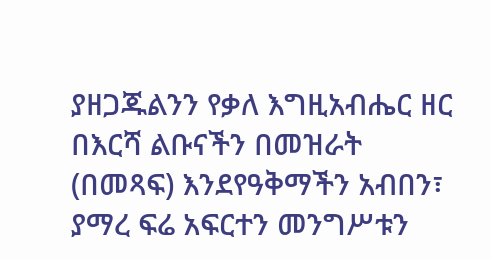ያዘጋጁልንን የቃለ እግዚአብሔር ዘር በእርሻ ልቡናችን በመዝራት (በመጻፍ) እንደየዓቅማችን አብበን፣ ያማረ ፍሬ አፍርተን መንግሥቱን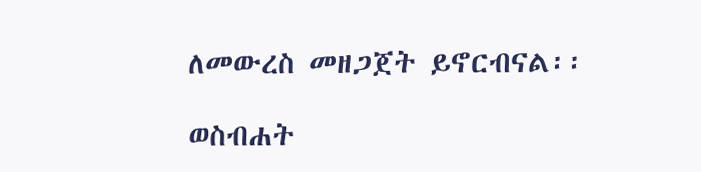ለመውረስ መዘጋጀት ይኖርብናል፡፡

ወስብሐት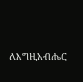ለእግዚአብሔር